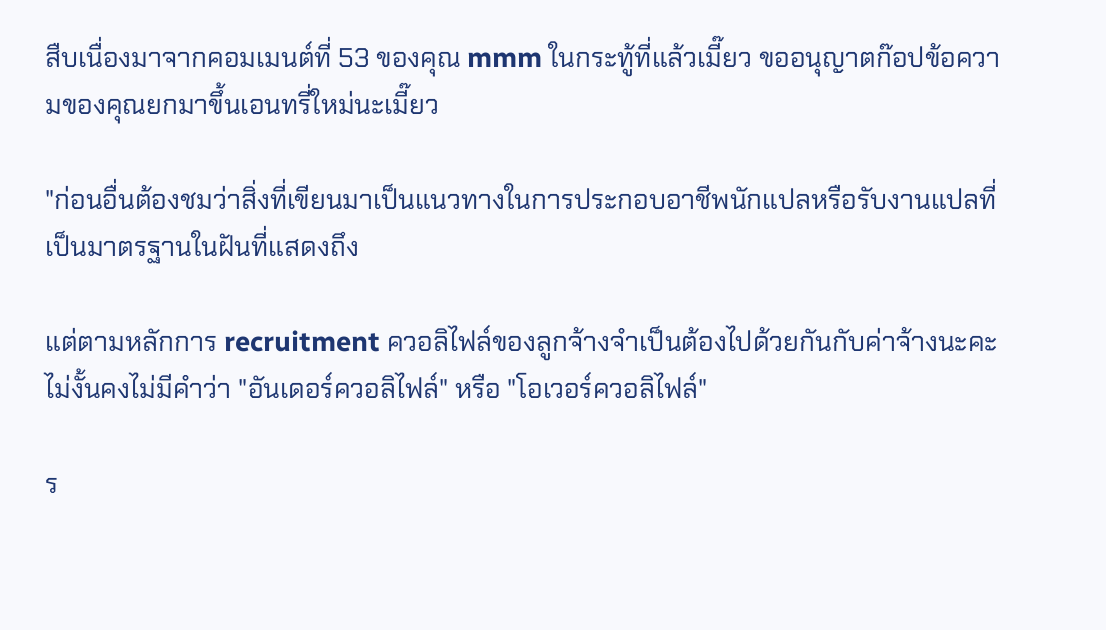สืบเนื่องมาจากคอมเมนต์ที่ 53 ของคุณ mmm ในกระทู้ที่แล้วเมี๊ยว ขออนุญาตก๊อปข้อความของคุณยกมาขึ้นเอนทรี่ใหม่นะเมี๊ยว

"ก่อนอื่นต้องชมว่าสิ่งที่เขียนมาเป็นแนวทางในการประกอบอาชีพนักแปลหรือรับงานแปลที่ เป็นมาตรฐานในฝันที่แสดงถึง

แต่ตามหลักการ recruitment ควอลิไฟล์ของลูกจ้างจำเป็นต้องไปด้วยกันกับค่าจ้างนะคะ ไม่งั้นคงไม่มีคำว่า "อันเดอร์ควอลิไฟล์" หรือ "โอเวอร์ควอลิไฟล์"

ร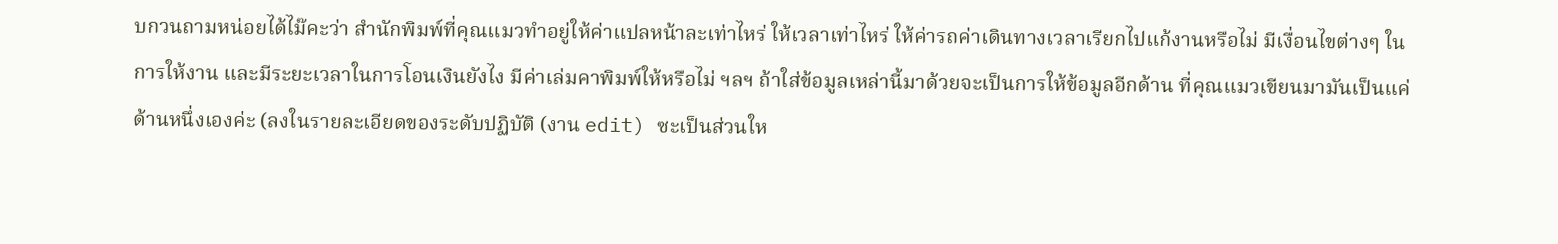บกวนถามหน่อยได้ไม๊คะว่า สำนักพิมพ์ที่คุณแมวทำอยู่ให้ค่าแปลหน้าละเท่าไหร่ ให้เวลาเท่าไหร่ ให้ค่ารถค่าเดินทางเวลาเรียกไปแก้งานหรือไม่ มีเงื่อนไขต่างๆ ในการให้งาน และมีระยะเวลาในการโอนเงินยังไง มีค่าเล่มคาพิมพ์ให้หรือไม่ ฯลฯ ถ้าใส่ข้อมูลเหล่านี้มาด้วยจะเป็นการให้ข้อมูลอีกด้าน ที่คุณแมวเขียนมามันเป็นแค่ด้านหนึ่งเองค่ะ (ลงในรายละเอียดของระดับปฏิบัติ (งาน edit) ซะเป็นส่วนให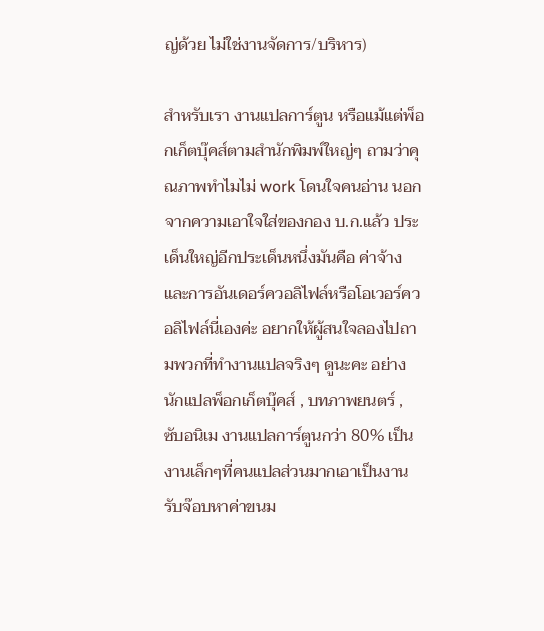ญ่ด้วย ไม่ใช่งานจัดการ/บริหาร)

สำหรับเรา งานแปลการ์ตูน หรือแม้แต่พ็อกเก็ตบุ๊คส์ตามสำนักพิมพ์ใหญ่ๆ ถามว่าคุณภาพทำไมไม่ work โดนใจคนอ่าน นอกจากความเอาใจใส่ของกอง บ.ก.แล้ว ประเด็นใหญ่อีกประเด็นหนึ่งมันคือ ค่าจ้าง และการอันเดอร์ควอลิไฟล์หรือโอเวอร์ควอลิไฟล์นี่เองค่ะ อยากให้ผู้สนใจลองไปถามพวกที่ทำงานแปลจริงๆ ดูนะคะ อย่างนักแปลพ็อกเก็ตบุ๊คส์ , บทภาพยนตร์ , ซับอนิเม งานแปลการ์ตูนกว่า 80% เป็นงานเล็กๆที่คนแปลส่วนมากเอาเป็นงานรับจ๊อบหาค่าขนม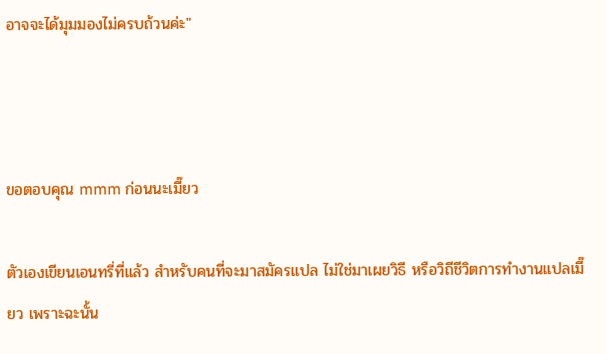อาจจะได้มุมมองไม่ครบถ้วนค่ะ"



ขอตอบคุณ mmm ก่อนนะเมี๊ยว

ตัวเองเขียนเอนทรี่ที่แล้ว สำหรับคนที่จะมาสมัครแปล ไม่ใช่มาเผยวิธี หรือวิถีชีวิตการทำงานแปลเมี๊ยว เพราะฉะนั้น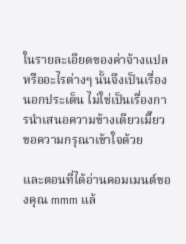ในรายละเอียดของค่าจ้างแปลหรืออะไรต่างๆ นั้นจึงเป็นเรื่องนอกประเด็น ไม่ใช่เป็นเรื่องการนำเสนอความข้างเดียวเมี๊ยว ขอความกรุณาเข้าใจด้วย

และตอนที่ได้อ่านคอมเมนต์ของคุณ mmm แล้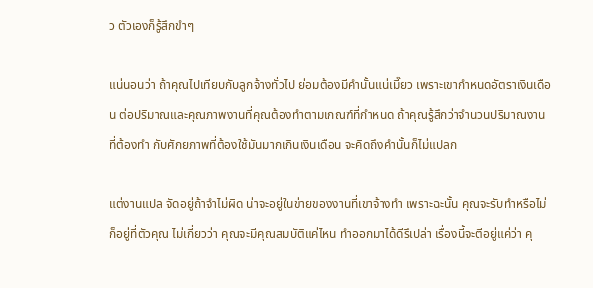ว ตัวเองก็รู้สึกขำๆ

แน่นอนว่า ถ้าคุณไปเทียบกับลูกจ้างทั่วไป ย่อมต้องมีคำนั้นแน่เมี๊ยว เพราะเขากำหนดอัตราเงินเดือน ต่อปริมาณและคุณภาพงานที่คุณต้องทำตามเกณฑ์ที่กำหนด ถ้าคุณรู้สึกว่าจำนวนปริมาณงานที่ต้องทำ กับศักยภาพที่ต้องใช้มันมากเกินเงินเดือน จะคิดถึงคำนั้นก็ไม่แปลก

แต่งานแปล จัดอยู่ถ้าจำไม่ผิด น่าจะอยู่ในข่ายของงานที่เขาจ้างทำ เพราะฉะนั้น คุณจะรับทำหรือไม่ก็อยู่ที่ตัวคุณ ไม่เกี่ยวว่า คุณจะมีคุณสมบัติแค่ไหน ทำออกมาได้ดีรึเปล่า เรื่องนี้จะตีอยู่แค่ว่า คุ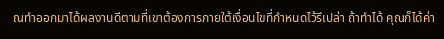ณทำออกมาได้ผลงานดีตามที่เขาต้องการภายใต้เงื่อนไขที่กำหนดไว้รึเปล่า ถ้าทำได้ คุณก็ได้ค่า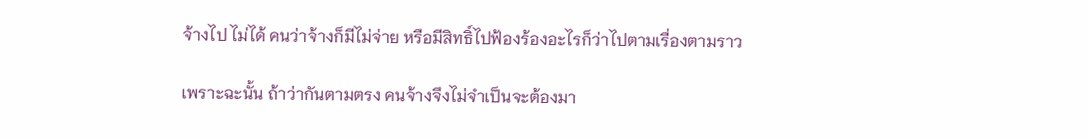จ้างไป ไม่ได้ คนว่าจ้างก็มีไม่จ่าย หรือมีสิทธิ์ไปฟ้องร้องอะไรก็ว่าไปตามเรื่องตามราว

เพราะฉะนั้น ถ้าว่ากันตามตรง คนจ้างจึงไม่จำเป็นจะต้องมา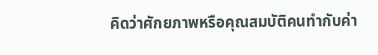คิดว่าศักยภาพหรือคุณสมบัติคนทำกับค่า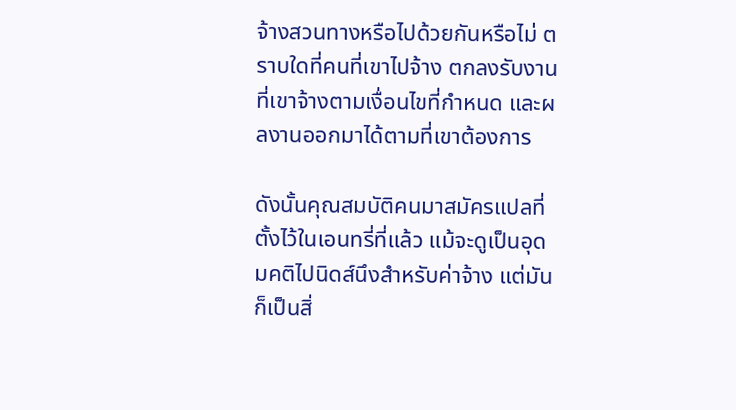จ้างสวนทางหรือไปด้วยกันหรือไม่ ตราบใดที่คนที่เขาไปจ้าง ตกลงรับงานที่เขาจ้างตามเงื่อนไขที่กำหนด และผลงานออกมาได้ตามที่เขาต้องการ

ดังนั้นคุณสมบัติคนมาสมัครแปลที่ตั้งไว้ในเอนทรี่ที่แล้ว แม้จะดูเป็นอุดมคติไปนิดส์นึงสำหรับค่าจ้าง แต่มันก็เป็นสิ่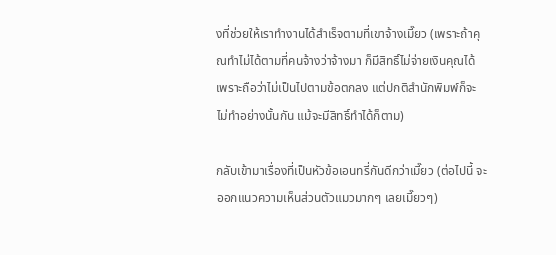งที่ช่วยให้เราทำงานได้สำเร็จตามที่เขาจ้างเมี๊ยว (เพราะถ้าคุณทำไม่ได้ตามที่คนจ้างว่าจ้างมา ก็มีสิทธิ์ไม่จ่ายเงินคุณได้ เพราะถือว่าไม่เป็นไปตามข้อตกลง แต่ปกติสำนักพิมพ์ก็จะไม่ทำอย่างนั้นกัน แม้จะมีสิทธิ์ทำได้ก็ตาม)

กลับเข้ามาเรื่องที่เป็นหัวข้อเอนทรี่กันดีกว่าเมี๊ยว (ต่อไปนี้ จะออกแนวความเห็นส่วนตัวแมวมากๆ เลยเมี๊ยวๆ)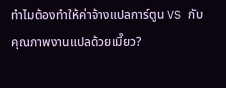ทำไมต้องทำให้ค่าจ้างแปลการ์ตูน VS กับคุณภาพงานแปลด้วยเมี๊ยว?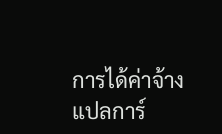การได้ค่าจ้างแปลการ์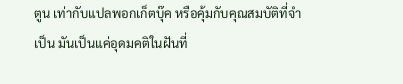ตูน เท่ากับแปลพอกเก็ตบุ๊ค หรือคุ้มกับคุณสมบัติที่จำเป็น มันเป็นแค่อุดมคติในฝันที่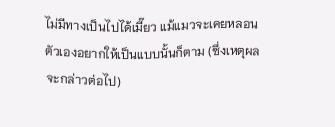ไม่มีทางเป็นไปได้เมี๊ยว แม้แมวจะเคยหลอนตัวเองอยากให้เป็นแบบนั้นก็ตาม (ซึ่งเหตุผลจะกล่าวต่อไป)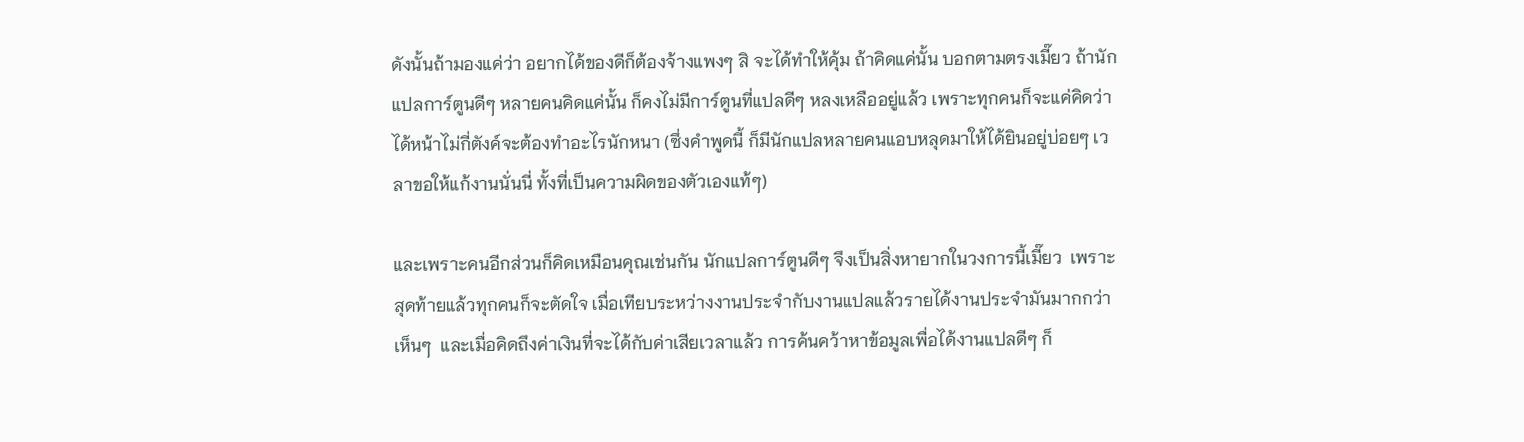ดังนั้นถ้ามองแค่ว่า อยากได้ของดีก็ต้องจ้างแพงๆ สิ จะได้ทำให้คุ้ม ถ้าคิดแค่นั้น บอกตามตรงเมี๊ยว ถ้านักแปลการ์ตูนดีๆ หลายคนคิดแค่นั้น ก็คงไม่มีการ์ตูนที่แปลดีๆ หลงเหลืออยู่แล้ว เพราะทุกคนก็จะแค่คิดว่าได้หน้าไม่กี่ตังค์จะต้องทำอะไรนักหนา (ซึ่งคำพูดนี้ ก็มีนักแปลหลายคนแอบหลุดมาให้ได้ยินอยู่บ่อยๆ เวลาขอให้แก้งานนั่นนี่ ทั้งที่เป็นความผิดของตัวเองแท้ๆ)

และเพราะคนอีกส่วนก็คิดเหมือนคุณเช่นกัน นักแปลการ์ตูนดีๆ จึงเป็นสิ่งหายากในวงการนี้เมี๊ยว  เพราะสุดท้ายแล้วทุกคนก็จะตัดใจ เมื่อเทียบระหว่างงานประจำกับงานแปลแล้วรายได้งานประจำมันมากกว่าเห็นๆ  และเมื่อคิดถึงค่าเงินที่จะได้กับค่าเสียเวลาแล้ว การค้นคว้าหาข้อมูลเพื่อได้งานแปลดีๆ ก็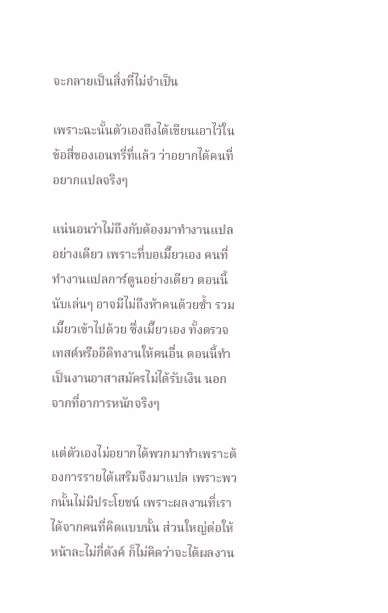จะกลายเป็นสิ่งที่ไม่จำเป็น

เพราะฉะนั้นตัวเองถึงได้เขียนเอาไว้ในข้อสี่ของเอนทรี่ที่แล้ว ว่าอยากได้คนที่อยากแปลจริงๆ

แน่นอนว่าไม่ถึงกับต้องมาทำงานแปลอย่างเดียว เพราะที่บอเมี๊ยวเอง คนที่ทำงานแปลการ์ตูนอย่างเดียว ตอนนี้นับเล่นๆ อาจมีไม่ถึงห้าคนด้วยซ้ำ รวมเมี๊ยวเข้าไปด้วย ซึ่งเมี๊ยวเอง ทั้งตรวจเทสต์หรืออีดิทงานให้คนอื่น ตอนนี้ทำเป็นงานอาสาสมัครไม่ได้รับเงิน นอกจากที่อาการหนักจริงๆ

แต่ตัวเองไม่อยากได้พวกมาทำเพราะต้องการรายได้เสริมจึงมาแปล เพราะพวกนั้นไม่มีประโยชน์ เพราะผลงานที่เราได้จากคนที่คิดแบบนั้น ส่วนใหญ่ต่อให้หน้าละไม่กี่ตังค์ ก็ไม่คิดว่าจะได้ผลงาน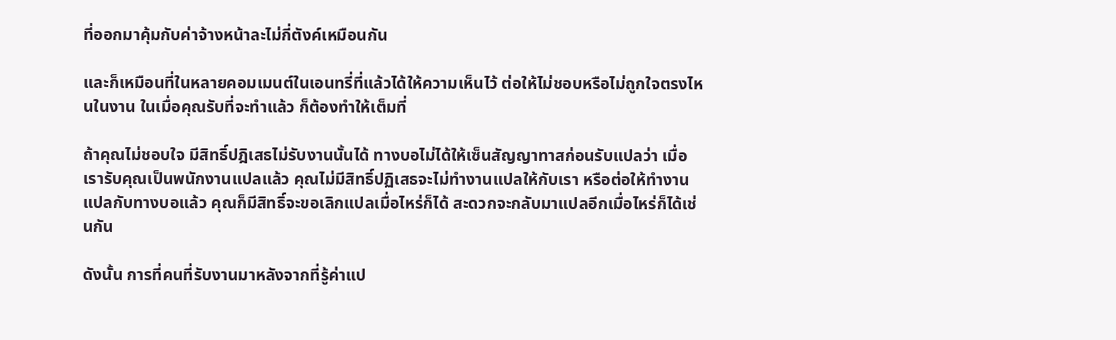ที่ออกมาคุ้มกับค่าจ้างหน้าละไม่กี่ตังค์เหมือนกัน

และก็เหมือนที่ในหลายคอมเมนต์ในเอนทรี่ที่แล้วได้ให้ความเห็นไว้ ต่อให้ไม่ชอบหรือไม่ถูกใจตรงไหนในงาน ในเมื่อคุณรับที่จะทำแล้ว ก็ต้องทำให้เต็มที่

ถ้าคุณไม่ชอบใจ มีสิทธิ์ปฎิเสธไม่รับงานนั้นได้ ทางบอไม่ได้ให้เซ็นสัญญาทาสก่อนรับแปลว่า เมื่อเรารับคุณเป็นพนักงานแปลแล้ว คุณไม่มีสิทธิ์ปฏิเสธจะไม่ทำงานแปลให้กับเรา หรือต่อให้ทำงานแปลกับทางบอแล้ว คุณก็มีสิทธิ์จะขอเลิกแปลเมื่อไหร่ก็ได้ สะดวกจะกลับมาแปลอีกเมื่อไหร่ก็ได้เช่นกัน

ดังนั้น การที่คนที่รับงานมาหลังจากที่รู้ค่าแป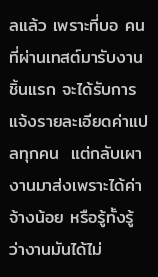ลแล้ว เพราะที่บอ คนที่ผ่านเทสต์มารับงานชิ้นแรก จะได้รับการแจ้งรายละเอียดค่าแปลทุกคน  แต่กลับเผางานมาส่งเพราะได้ค่าจ้างน้อย หรือรู้ทั้งรู้ว่างานมันได้ไม่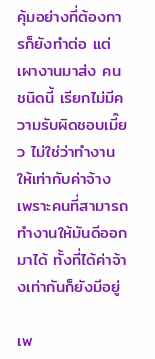คุ้มอย่างที่ต้องการก็ยังทำต่อ แต่เผางานมาส่ง คนชนิดนี้ เรียกไม่มีความรับผิดชอบเมี๊ยว ไม่ใช่ว่าทำงานให้เท่ากับค่าจ้าง เพราะคนที่สามารถทำงานให้มันดีออกมาได้ ทั้งที่ได้ค่าจ้างเท่ากันก็ยังมีอยู่

เพ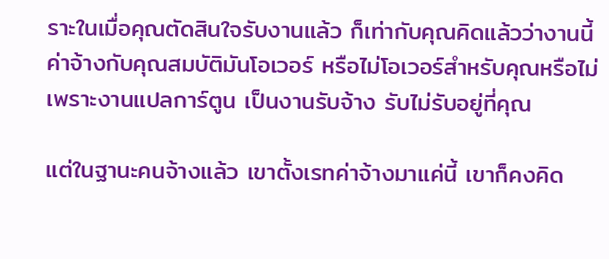ราะในเมื่อคุณตัดสินใจรับงานแล้ว ก็เท่ากับคุณคิดแล้วว่างานนี้ค่าจ้างกับคุณสมบัติมันโอเวอร์ หรือไม่โอเวอร์สำหรับคุณหรือไม่ เพราะงานแปลการ์ตูน เป็นงานรับจ้าง รับไม่รับอยู่ที่คุณ

แต่ในฐานะคนจ้างแล้ว เขาตั้งเรทค่าจ้างมาแค่นี้ เขาก็คงคิด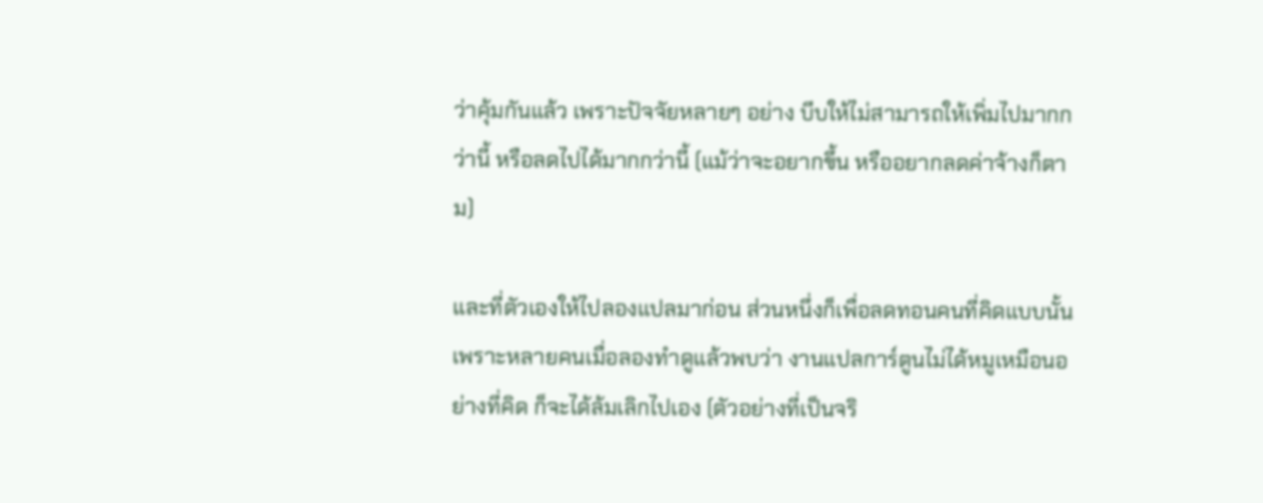ว่าคุ้มกันแล้ว เพราะปัจจัยหลายๆ อย่าง บีบให้ไม่สามารถให้เพิ่มไปมากกว่านี้ หรือลดไปได้มากกว่านี้ (แม้ว่าจะอยากขึ้น หรืออยากลดค่าจ้างก็ตาม)

และที่ตัวเองให้ไปลองแปลมาก่อน ส่วนหนึ่งก็เพื่อลดทอนคนที่คิดแบบนั้น เพราะหลายคนเมื่อลองทำดูแล้วพบว่า งานแปลการ์ตูนไม่ได้หมูเหมือนอย่างที่คิด ก็จะได้ล้มเลิกไปเอง (ตัวอย่างที่เป็นจริ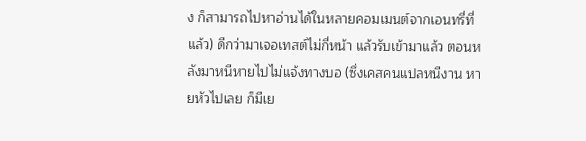ง ก็สามารถไปหาอ่านได้ในหลายคอมเมนต์จากเอนทรี่ที่แล้ว) ดีกว่ามาเจอเทสต์ไม่กี่หน้า แล้วรับเข้ามาแล้ว ตอนหลังมาหนีหายไปไม่แจ้งทางบอ (ซึ่งเคสคนแปลหนีงาน หายหัวไปเลย ก็มีเย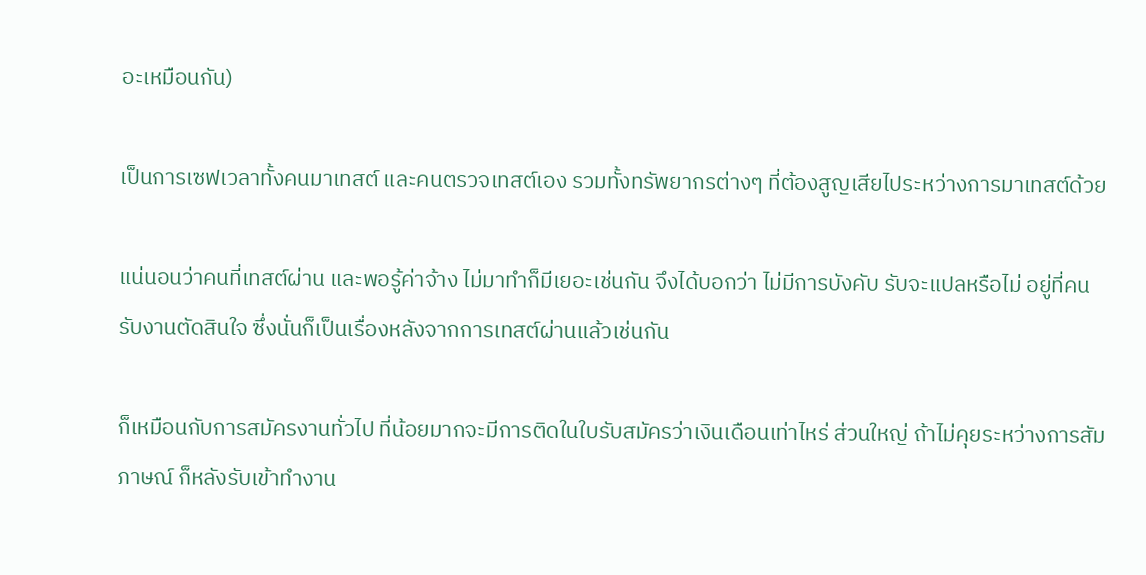อะเหมือนกัน)

เป็นการเซฟเวลาทั้งคนมาเทสต์ และคนตรวจเทสต์เอง รวมทั้งทรัพยากรต่างๆ ที่ต้องสูญเสียไประหว่างการมาเทสต์ด้วย

แน่นอนว่าคนที่เทสต์ผ่าน และพอรู้ค่าจ้าง ไม่มาทำก็มีเยอะเช่นกัน จึงได้บอกว่า ไม่มีการบังคับ รับจะแปลหรือไม่ อยู่ที่คนรับงานตัดสินใจ ซึ่งนั่นก็เป็นเรื่องหลังจากการเทสต์ผ่านแล้วเช่นกัน

ก็เหมือนกับการสมัครงานทั่วไป ที่น้อยมากจะมีการติดในใบรับสมัครว่าเงินเดือนเท่าไหร่ ส่วนใหญ่ ถ้าไม่คุยระหว่างการสัมภาษณ์ ก็หลังรับเข้าทำงาน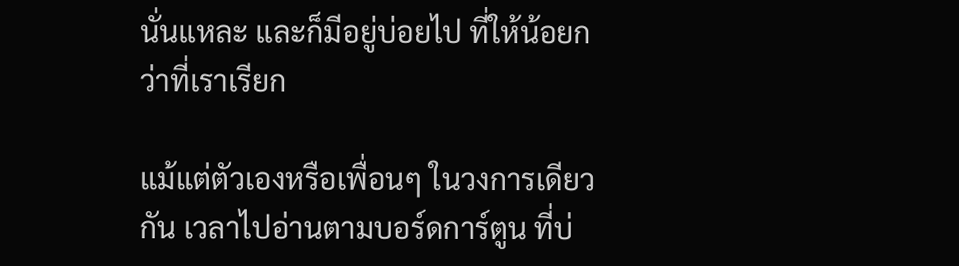นั่นแหละ และก็มีอยู่บ่อยไป ที่ให้น้อยกว่าที่เราเรียก

แม้แต่ตัวเองหรือเพื่อนๆ ในวงการเดียวกัน เวลาไปอ่านตามบอร์ดการ์ตูน ที่บ่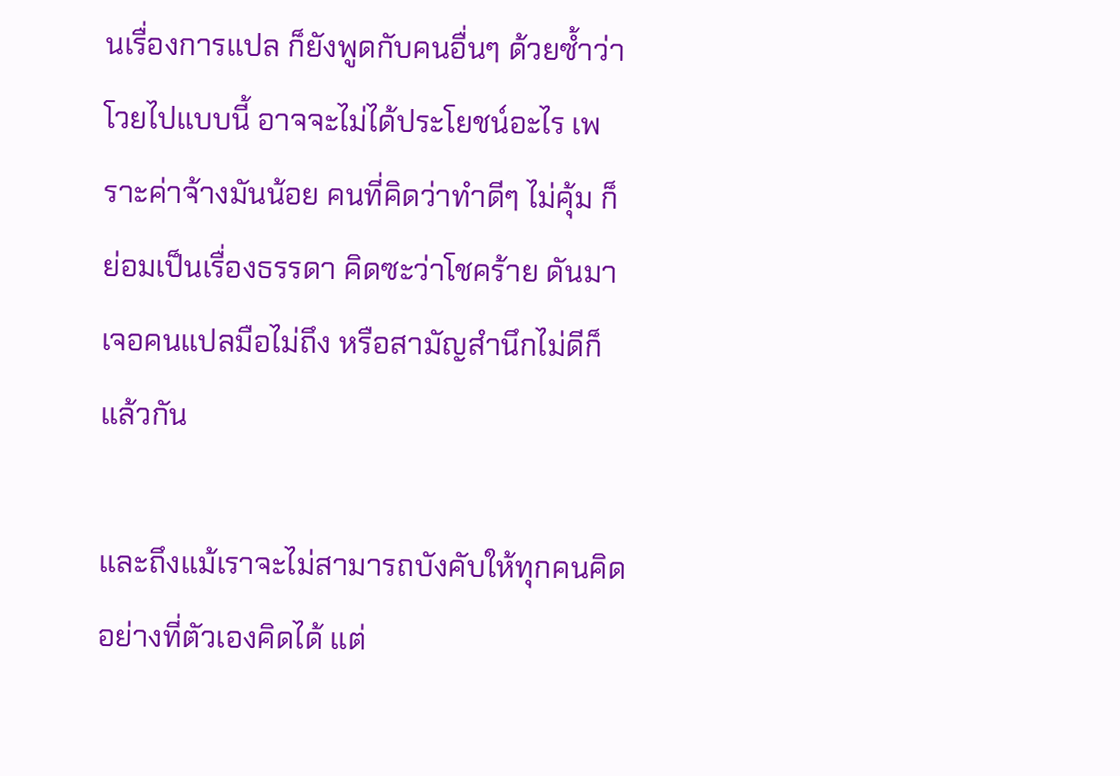นเรื่องการแปล ก็ยังพูดกับคนอื่นๆ ด้วยซ้ำว่า โวยไปแบบนี้ อาจจะไม่ได้ประโยชน์อะไร เพราะค่าจ้างมันน้อย คนที่คิดว่าทำดีๆ ไม่คุ้ม ก็ย่อมเป็นเรื่องธรรดา คิดซะว่าโชคร้าย ดันมาเจอคนแปลมือไม่ถึง หรือสามัญสำนึกไม่ดีก็แล้วกัน

และถึงแม้เราจะไม่สามารถบังคับให้ทุกคนคิดอย่างที่ตัวเองคิดได้ แต่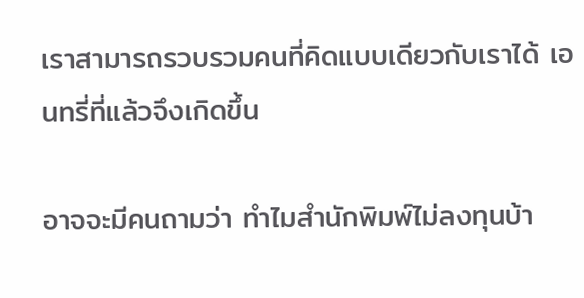เราสามารถรวบรวมคนที่คิดแบบเดียวกับเราได้ เอนทรี่ที่แล้วจึงเกิดขึ้น

อาจจะมีคนถามว่า ทำไมสำนักพิมพ์ไม่ลงทุนบ้า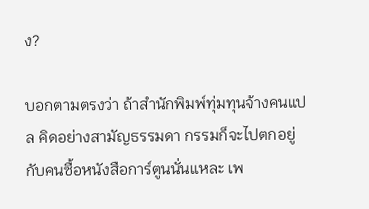ง?

บอกตามตรงว่า ถ้าสำนักพิมพ์ทุ่มทุนจ้างคนแปล คิดอย่างสามัญธรรมดา กรรมก็จะไปตกอยู่กับคนซื้อหนังสือการ์ตูนนั่นแหละ เพ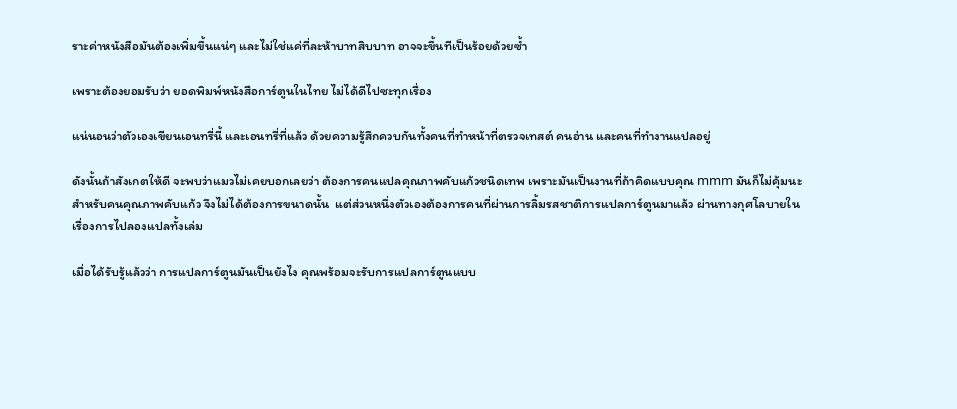ราะค่าหนังสือมันต้องเพิ่มขึ้นแน่ๆ และไม่ใช่แค่ที่ละห้าบาทสิบบาท อาจจะขึ้นทีเป็นร้อยด้วยซ้ำ

เพราะต้องยอมรับว่า ยอดพิมพ์หนังสือการ์ตูนในไทย ไม่ได้ดีไปซะทุกเรื่อง

แน่นอนว่าตัวเองเขียนเอนทรี่นี้ และเอนทรี่ที่แล้ว ด้วยความรู้สึกควบกันทั้งคนที่ทำหน้าที่ตรวจเทสต์ คนอ่าน และคนที่ทำงานแปลอยู่

ดังนั้นถ้าสังเกตให้ดี จะพบว่าแมวไม่เคยบอกเลยว่า ต้องการคนแปลคุณภาพคับแก้วชนิดเทพ เพราะมันเป็นงานที่ถ้าคิดแบบคุณ mmm มันก็ไม่คุ้มนะ สำหรับคนคุณภาพคับแก้ว จึงไม่ได้ต้องการขนาดนั้น  แต่ส่วนหนึ่งตัวเองต้องการคนที่ผ่านการลิ้มรสชาติการแปลการ์ตูนมาแล้ว ผ่านทางกุศโลบายในเรื่องการไปลองแปลทั้งเล่ม

เมื่อได้รับรู้แล้วว่า การแปลการ์ตูนมันเป็นยังไง คุณพร้อมจะรับการแปลการ์ตูนแบบ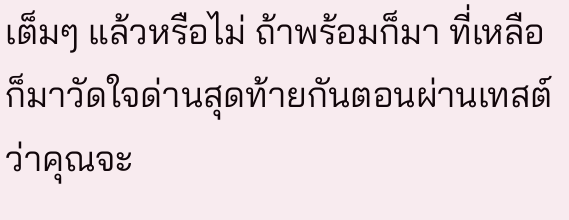เต็มๆ แล้วหรือไม่ ถ้าพร้อมก็มา ที่เหลือ ก็มาวัดใจด่านสุดท้ายกันตอนผ่านเทสต์ว่าคุณจะ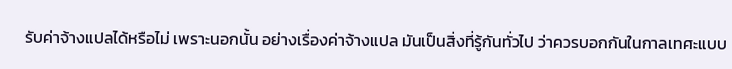รับค่าจ้างแปลได้หรือไม่ เพราะนอกนั้น อย่างเรื่องค่าจ้างแปล มันเป็นสิ่งที่รู้กันทั่วไป ว่าควรบอกกันในกาลเทศะแบบ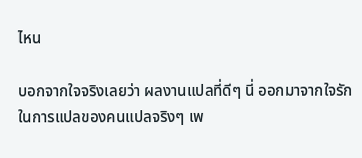ไหน

บอกจากใจจริงเลยว่า ผลงานแปลที่ดีๆ นี่ ออกมาจากใจรักในการแปลของคนแปลจริงๆ เพ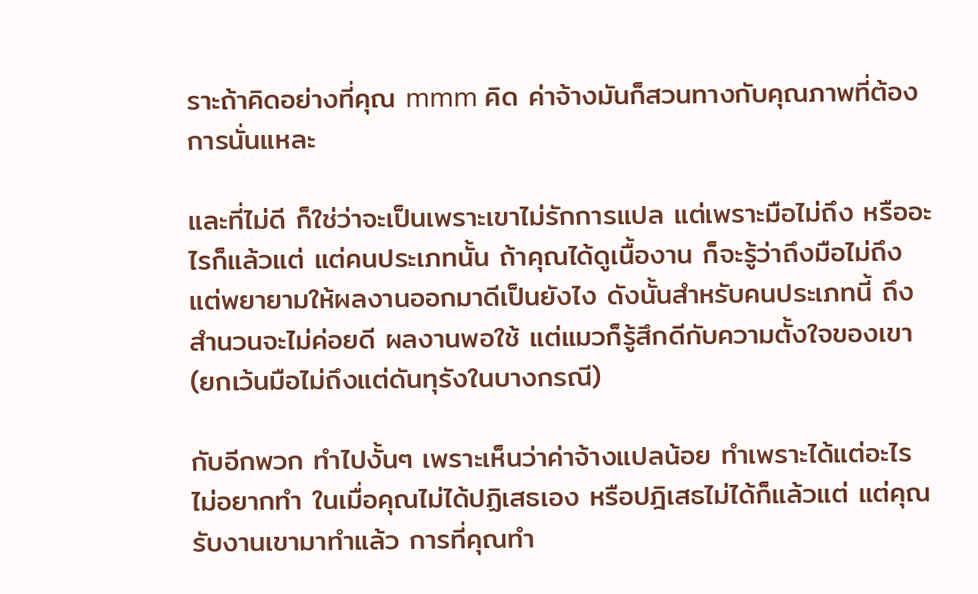ราะถ้าคิดอย่างที่คุณ mmm คิด ค่าจ้างมันก็สวนทางกับคุณภาพที่ต้องการนั่นแหละ

และที่ไม่ดี ก็ใช่ว่าจะเป็นเพราะเขาไม่รักการแปล แต่เพราะมือไม่ถึง หรืออะไรก็แล้วแต่ แต่คนประเภทนั้น ถ้าคุณได้ดูเนื้องาน ก็จะรู้ว่าถึงมือไม่ถึง แต่พยายามให้ผลงานออกมาดีเป็นยังไง ดังนั้นสำหรับคนประเภทนี้ ถึงสำนวนจะไม่ค่อยดี ผลงานพอใช้ แต่แมวก็รู้สึกดีกับความตั้งใจของเขา (ยกเว้นมือไม่ถึงแต่ดันทุรังในบางกรณี)

กับอีกพวก ทำไปงั้นๆ เพราะเห็นว่าค่าจ้างแปลน้อย ทำเพราะได้แต่อะไรไม่อยากทำ ในเมื่อคุณไม่ได้ปฏิเสธเอง หรือปฎิเสธไม่ได้ก็แล้วแต่ แต่คุณรับงานเขามาทำแล้ว การที่คุณทำ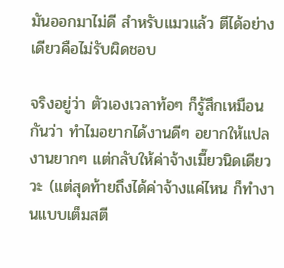มันออกมาไม่ดี สำหรับแมวแล้ว ตีได้อย่างเดียวคือไม่รับผิดชอบ

จริงอยู่ว่า ตัวเองเวลาท้อๆ ก็รู้สึกเหมือนกันว่า ทำไมอยากได้งานดีๆ อยากให้แปลงานยากๆ แต่กลับให้ค่าจ้างเมี๊ยวนิดเดียววะ (แต่สุดท้ายถึงได้ค่าจ้างแค่ไหน ก็ทำงานแบบเต็มสตี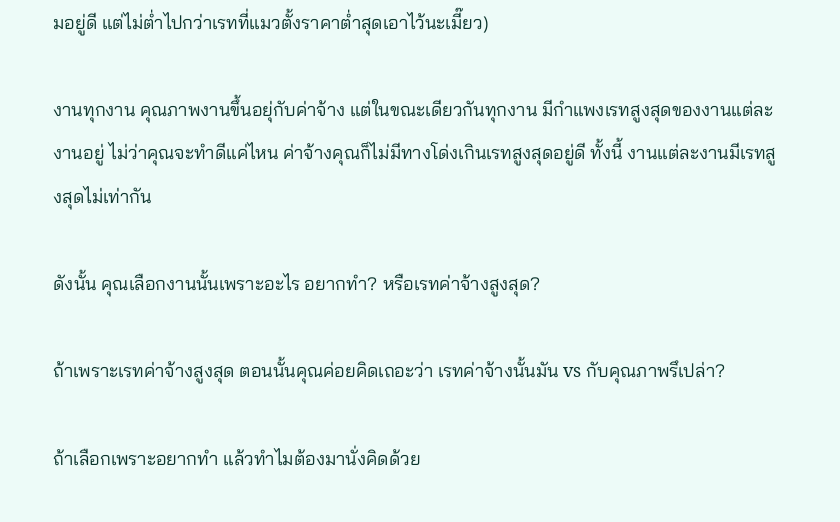มอยู่ดี แต่ไม่ต่ำไปกว่าเรทที่แมวตั้งราคาต่ำสุดเอาไว้นะเมี๊ยว)

งานทุกงาน คุณภาพงานขึ้นอยุ่กับค่าจ้าง แต่ในขณะเดียวกันทุกงาน มีกำแพงเรทสูงสุดของงานแต่ละงานอยู่ ไม่ว่าคุณจะทำดีแค่ไหน ค่าจ้างคุณก็ไม่มีทางโด่งเกินเรทสูงสุดอยู่ดี ทั้งนี้ งานแต่ละงานมีเรทสูงสุดไม่เท่ากัน

ดังนั้น คุณเลือกงานนั้นเพราะอะไร อยากทำ? หรือเรทค่าจ้างสูงสุด?

ถ้าเพราะเรทค่าจ้างสูงสุด ตอนนั้นคุณค่อยคิดเถอะว่า เรทค่าจ้างนั้นมัน vs กับคุณภาพรึเปล่า?

ถ้าเลือกเพราะอยากทำ แล้วทำไมต้องมานั่งคิดด้วย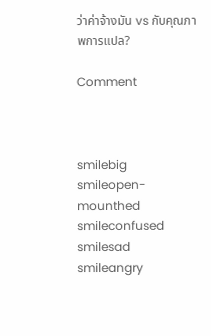ว่าค่าจ้างมัน vs กับคุณภาพการแปล?

Comment



smilebig smileopen-mounthed smileconfused smilesad smileangry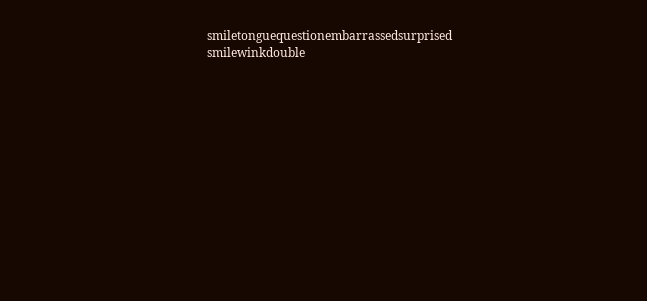smiletonguequestionembarrassedsurprised smilewinkdouble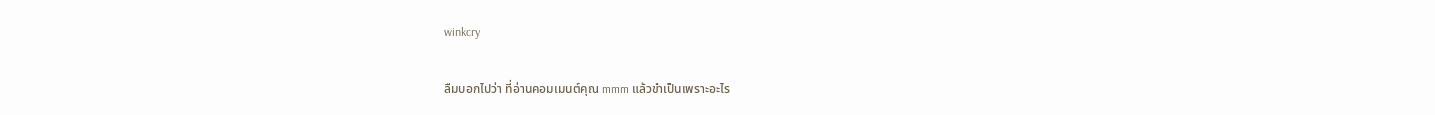winkcry

ลืมบอกไปว่า ที่อ่านคอมเมนต์คุณ mmm แล้วขำเป็นเพราะอะไร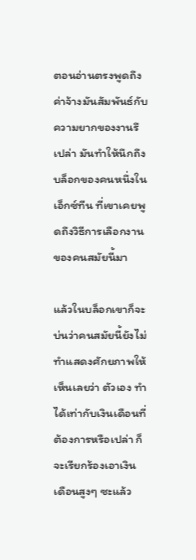ตอนอ่านตรงพูดถึงค่าจ้างมันสัมพันธ์กับความยากของงานรึเปล่า มันทำให้นึกถึงบล็อกของคนหนึ่งในเอ็กซ์ทีน ที่เขาเคยพูดถึงวิธีการเลือกงานของคนสมัยนี้มา

แล้วในบล็อกเขาก็จะบ่นว่าคนสมัยนี้ยังไม่ทำแสดงศักยภาพให้เห็นเลยว่า ตัวเอง ทำได้เท่ากับเงินเดือนที่ต้องการหรือเปล่า ก็จะเรียกร้องเอาเงินเดือนสูงๆ ซะแล้ว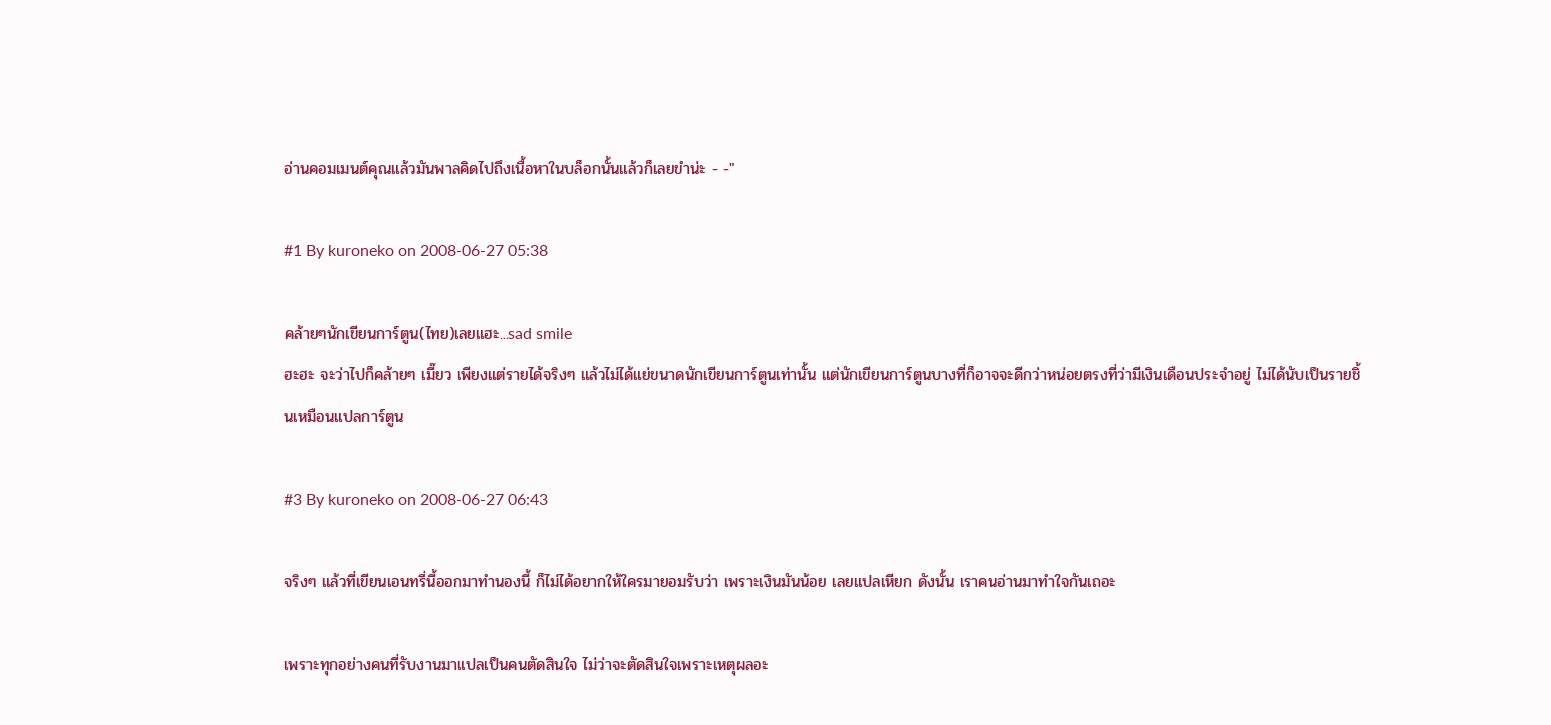อ่านคอมเมนต์คุณแล้วมันพาลคิดไปถึงเนื้อหาในบล็อกนั้นแล้วก็เลยขำน่ะ - -"

#1 By kuroneko on 2008-06-27 05:38

คล้ายๆนักเขียนการ์ตูน(ไทย)เลยแฮะ...sad smile
ฮะฮะ จะว่าไปก็คล้ายๆ เมี๊ยว เพียงแต่รายได้จริงๆ แล้วไม่ได้แย่ขนาดนักเขียนการ์ตูนเท่านั้น แต่นักเขียนการ์ตูนบางที่ก็อาจจะดีกว่าหน่อยตรงที่ว่ามีเงินเดือนประจำอยู่ ไม่ได้นับเป็นรายชิ้นเหมือนแปลการ์ตูน

#3 By kuroneko on 2008-06-27 06:43

จริงๆ แล้วที่เขียนเอนทรี่นี้ออกมาทำนองนี้ ก็ไม่ได้อยากให้ใครมายอมรับว่า เพราะเงินมันน้อย เลยแปลเหียก ดังนั้น เราคนอ่านมาทำใจกันเถอะ

เพราะทุกอย่างคนที่รับงานมาแปลเป็นคนตัดสินใจ ไม่ว่าจะตัดสินใจเพราะเหตุผลอะ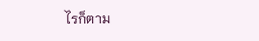ไรก็ตาม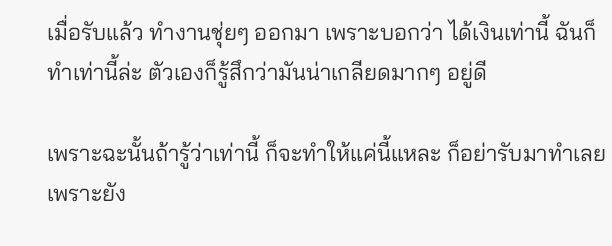เมื่อรับแล้ว ทำงานชุ่ยๆ ออกมา เพราะบอกว่า ได้เงินเท่านี้ ฉันก็ทำเท่านี้ล่ะ ตัวเองก็รู้สึกว่ามันน่าเกลียดมากๆ อยู่ดี

เพราะฉะนั้นถ้ารู้ว่าเท่านี้ ก็จะทำให้แค่นี้แหละ ก็อย่ารับมาทำเลย เพราะยัง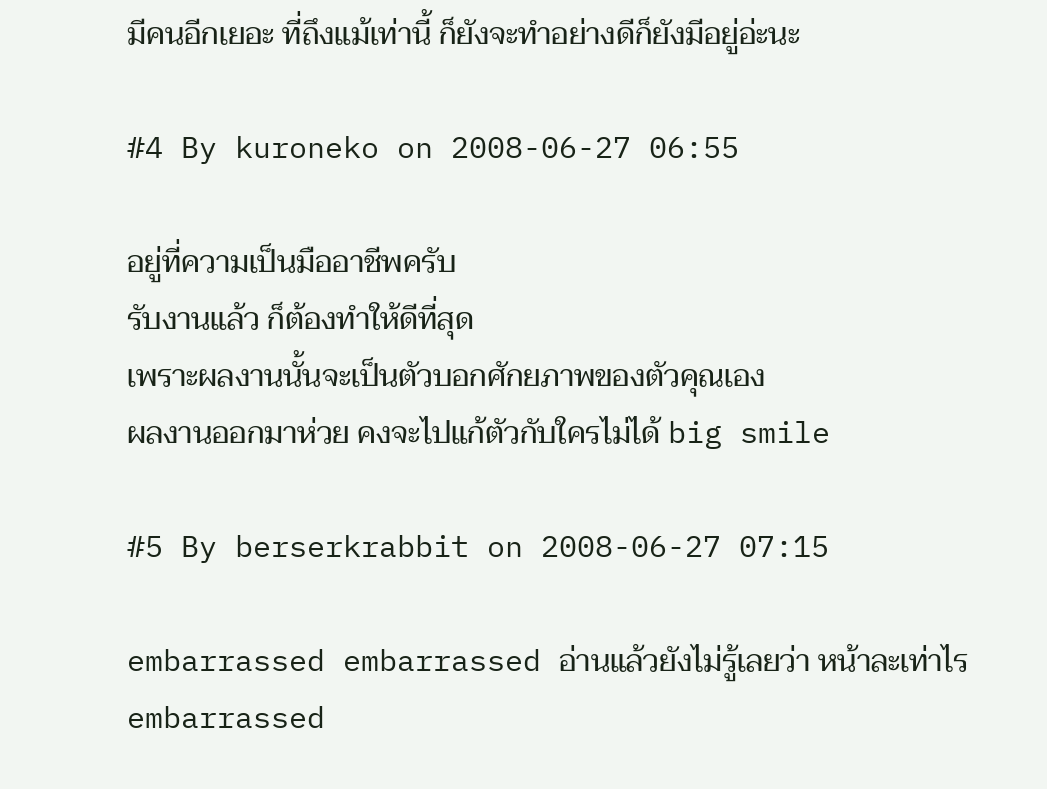มีคนอีกเยอะ ที่ถึงแม้เท่านี้ ก็ยังจะทำอย่างดีก็ยังมีอยู่อ่ะนะ

#4 By kuroneko on 2008-06-27 06:55

อยู่ที่ความเป็นมืออาชีพครับ
รับงานแล้ว ก็ต้องทำให้ดีที่สุด
เพราะผลงานนั้นจะเป็นตัวบอกศักยภาพของตัวคุณเอง
ผลงานออกมาห่วย คงจะไปแก้ตัวกับใครไม่ได้ big smile

#5 By berserkrabbit on 2008-06-27 07:15

embarrassed embarrassed อ่านแล้วยังไม่รู้เลยว่า หน้าละเท่าไรembarrassed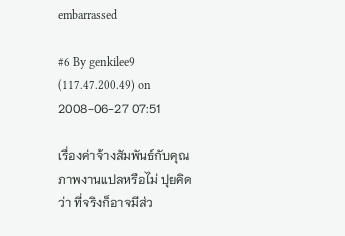embarrassed

#6 By genkilee9 (117.47.200.49) on 2008-06-27 07:51

เรื่องค่าจ้างสัมพันธ์กับคุณภาพงานแปลหรือไม่ ปุยคิดว่า ที่จริงก็อาจมีส่ว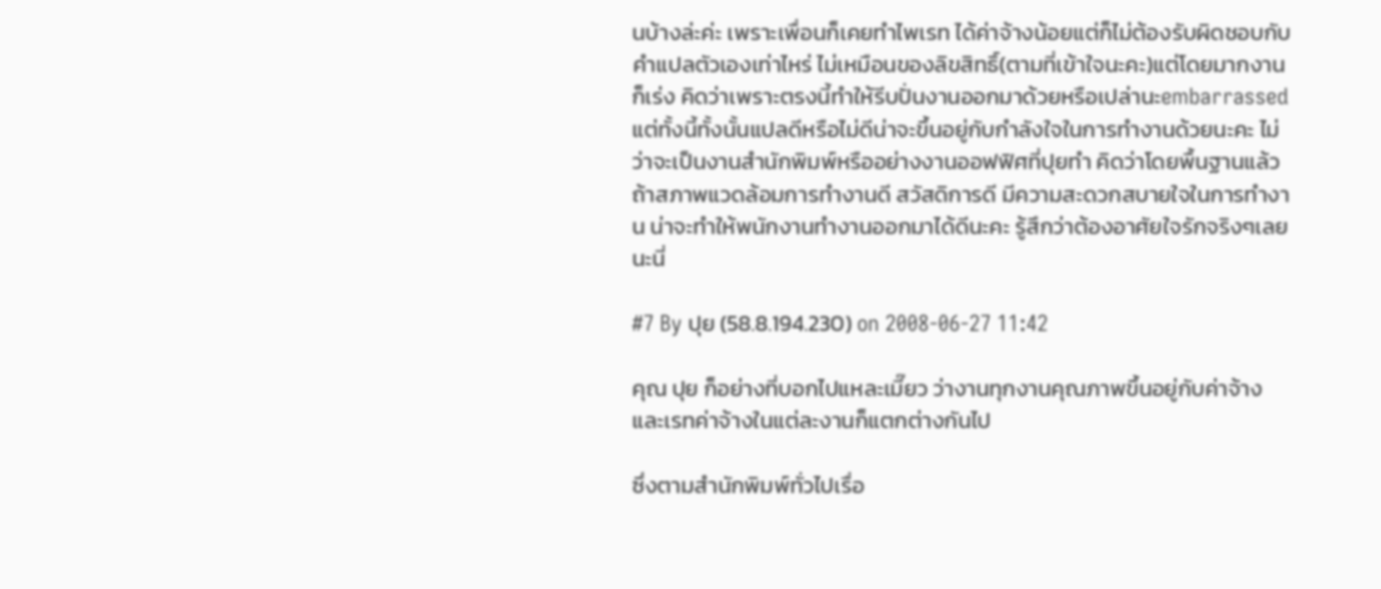นบ้างล่ะค่ะ เพราะเพื่อนก็เคยทำไพเรท ได้ค่าจ้างน้อยแต่ก็ไม่ต้องรับผิดชอบกับคำแปลตัวเองเท่าไหร่ ไม่เหมือนของลิขสิทธิ์(ตามที่เข้าใจนะคะ)แต่โดยมากงานก็เร่ง คิดว่าเพราะตรงนี้ทำให้รีบปั่นงานออกมาด้วยหรือเปล่านะembarrassed
แต่ทั้งนี้ทั้งนั้นแปลดีหรือไม่ดีน่าจะขึ้นอยู่กับกำลังใจในการทำงานด้วยนะคะ ไม่ว่าจะเป็นงานสำนักพิมพ์หรืออย่างงานออฟฟิศที่ปุยทำ คิดว่าโดยพื้นฐานแล้วถ้าสภาพแวดล้อมการทำงานดี สวัสดิการดี มีความสะดวกสบายใจในการทำงาน น่าจะทำให้พนักงานทำงานออกมาได้ดีนะคะ รู้สึกว่าต้องอาศัยใจรักจริงๆเลยนะนี่

#7 By ปุย (58.8.194.230) on 2008-06-27 11:42

คุณ ปุย ก็อย่างที่บอกไปแหละเมี๊ยว ว่างานทุกงานคุณภาพขึ้นอยู่กับค่าจ้าง และเรทค่าจ้างในแต่ละงานก็แตกต่างกันไป

ซึ่งตามสำนักพิมพ์ทั่วไปเรื่อ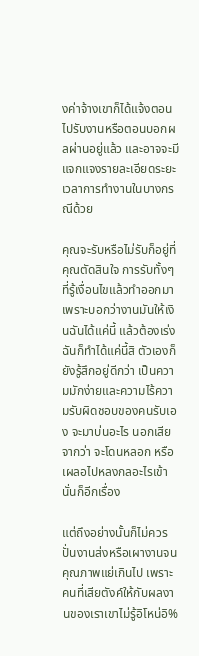งค่าจ้างเขาก็ได้แจ้งตอนไปรับงานหรือตอนบอกผลผ่านอยู่แล้ว และอาจจะมีแจกแจงรายละเอียดระยะเวลาการทำงานในบางกรณีด้วย

คุณจะรับหรือไม่รับก็อยู่ที่คุณตัดสินใจ การรับทั้งๆ ที่รู้เงื่อนไขแล้วทำออกมาเพราะบอกว่างานมันให้เงินฉันได้แค่นี้ แล้วต้องเร่ง ฉันก็ทำได้แค่นี้สิ ตัวเองก็ยังรู้สึกอยู่ดีกว่า เป็นความมักง่ายและความไร้ความรับผิดชอบของคนรับเอง จะมาบ่นอะไร นอกเสียจากว่า จะโดนหลอก หรือเผลอไปหลงกลอะไรเข้า นั่นก็อีกเรื่อง

แต่ถึงอย่างนั้นก็ไม่ควรปั่นงานส่งหรือเผางานจนคุณภาพแย่เกินไป เพราะคนที่เสียตังค์ให้กับผลงานของเราเขาไม่รู้อิโหน่อิ%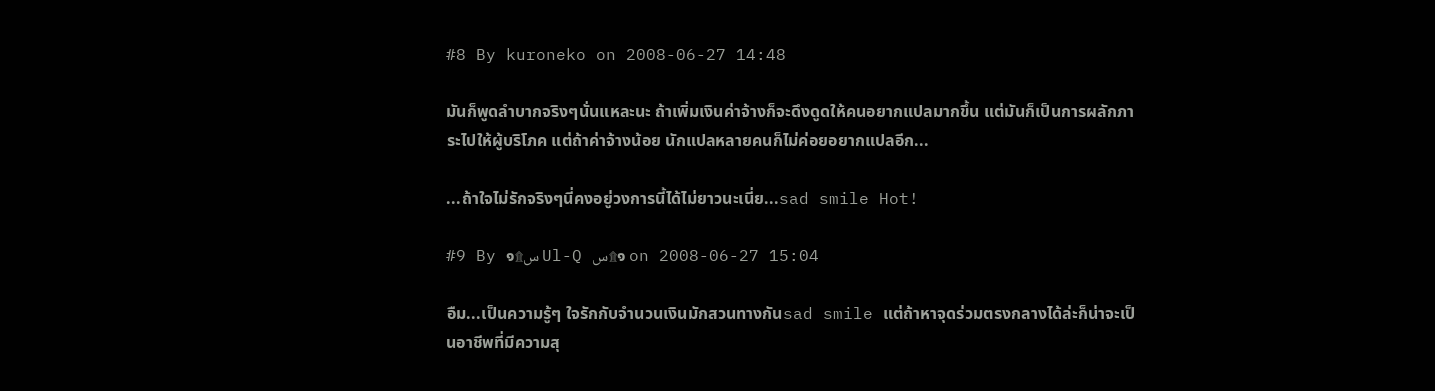#8 By kuroneko on 2008-06-27 14:48

มันก็พูดลำบากจริงๆนั่นแหละนะ ถ้าเพิ่มเงินค่าจ้างก็จะดึงดูดให้คนอยากแปลมากขึ้น แต่มันก็เป็นการผลักภาระไปให้ผู้บริโภค แต่ถ้าค่าจ้างน้อย นักแปลหลายคนก็ไม่ค่อยอยากแปลอีก...

...ถ้าใจไม่รักจริงๆนี่คงอยู่วงการนี้ได้ไม่ยาวนะเนี่ย...sad smile Hot!

#9 By ๑۩س Ul-Q س۩๑ on 2008-06-27 15:04

อืม...เป็นความรู้ๆ ใจรักกับจำนวนเงินมักสวนทางกันsad smile แต่ถ้าหาจุดร่วมตรงกลางได้ล่ะก็น่าจะเป็นอาชีพที่มีความสุ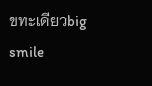ขทะเดียวbig smile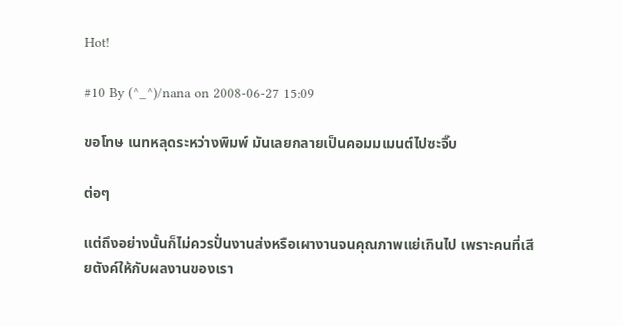Hot!

#10 By (^_^)/nana on 2008-06-27 15:09

ขอโทษ เนทหลุดระหว่างพิมพ์ มันเลยกลายเป็นคอมมเมนต์ไปซะจิ๊บ

ต่อๆ

แต่ถึงอย่างนั้นก็ไม่ควรปั่นงานส่งหรือเผางานจนคุณภาพแย่เกินไป เพราะคนที่เสียตังค์ให้กับผลงานของเรา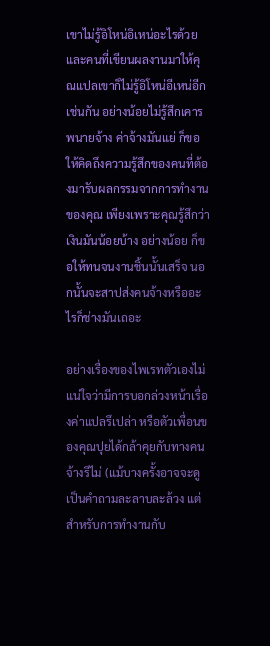เขาไม่รู้อิโหน่อิเหน่อะไรด้วย และคนที่เขียนผลงานมาให้คุณแปลเขาก็ไม่รู้อิโหน่อีเหน่อีกเช่นกัน อย่างน้อยไม่รู้สึกเคารพนายจ้าง ค่าจ้างมันแย่ ก็ขอให้คิดถึงความรู้สึกของคนที่ต้องมารับผลกรรมจากการทำงานของคุณ เพียงเพราะคุณรู้สึกว่าเงินมันน้อยบ้าง อย่างน้อย ก็ขอให้ทนจนงานชิ้นนั้นเสร็จ นอกนั้นจะสาปส่งคนจ้างหรืออะไรก็ช่างมันเถอะ

อย่างเรื่องของไพเรทตัวเองไม่แน่ใจว่ามีการบอกล่วงหน้าเรื่องค่าแปลรึเปล่า หรือตัวเพื่อนของคุณปุยได้กล้าคุยกับทางคนจ้างรึไม่ (แม้บางครั้งอาจจะดูเป็นคำถามละลาบละล้วง แต่สำหรับการทำงานกับ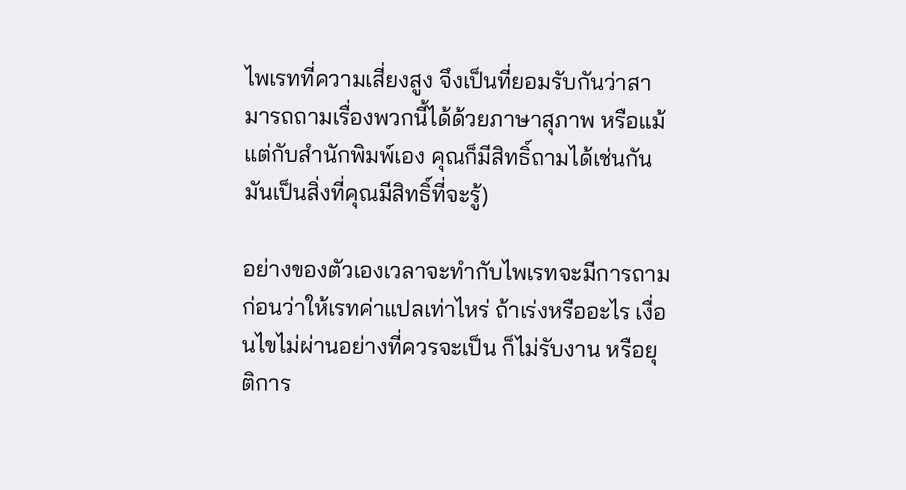ไพเรทที่ความเสี่ยงสูง จึงเป็นที่ยอมรับกันว่าสามารถถามเรื่องพวกนี้ได้ด้วยภาษาสุภาพ หรือแม้แต่กับสำนักพิมพ์เอง คุณก็มีสิทธิ์ถามได้เช่นกัน มันเป็นสิ่งที่คุณมีสิทธิ์ที่จะรู้)

อย่างของตัวเองเวลาจะทำกับไพเรทจะมีการถามก่อนว่าให้เรทค่าแปลเท่าไหร่ ถ้าเร่งหรืออะไร เงื่อนไขไม่ผ่านอย่างที่ควรจะเป็น ก็ไม่รับงาน หรือยุติการ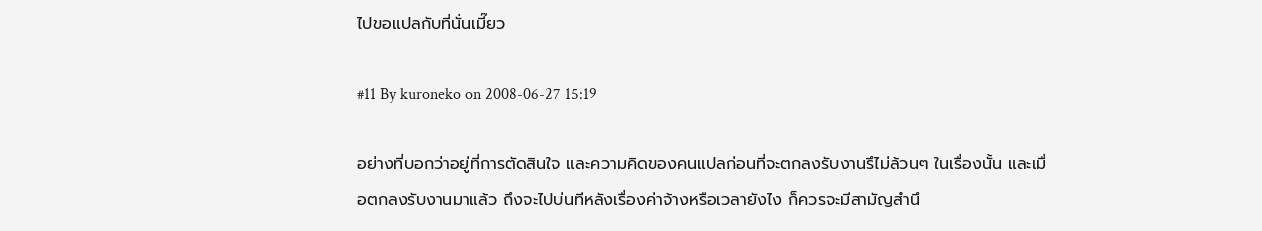ไปขอแปลกับที่นั่นเมี๊ยว

#11 By kuroneko on 2008-06-27 15:19

อย่างที่บอกว่าอยู่ที่การตัดสินใจ และความคิดของคนแปลก่อนที่จะตกลงรับงานรึไม่ล้วนๆ ในเรื่องนั้น และเมื่อตกลงรับงานมาแล้ว ถึงจะไปบ่นทีหลังเรื่องค่าจ้างหรือเวลายังไง ก็ควรจะมีสามัญสำนึ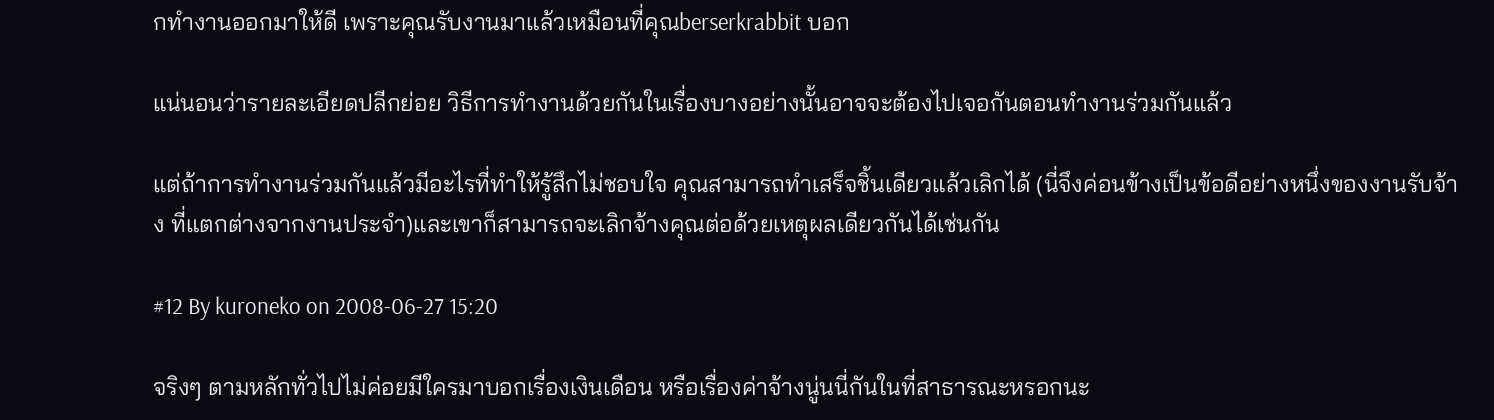กทำงานออกมาให้ดี เพราะคุณรับงานมาแล้วเหมือนที่คุณberserkrabbit บอก

แน่นอนว่ารายละเอียดปลีกย่อย วิธีการทำงานด้วยกันในเรื่องบางอย่างนั้นอาจจะต้องไปเจอกันตอนทำงานร่วมกันแล้ว

แต่ถ้าการทำงานร่วมกันแล้วมีอะไรที่ทำให้รู้สึกไม่ชอบใจ คุณสามารถทำเสร็จชิ้นเดียวแล้วเลิกได้ (นี่จึงค่อนข้างเป็นข้อดีอย่างหนึ่งของงานรับจ้าง ที่แตกต่างจากงานประจำ)และเขาก็สามารถจะเลิกจ้างคุณต่อด้วยเหตุผลเดียวกันได้เช่นกัน

#12 By kuroneko on 2008-06-27 15:20

จริงๆ ตามหลักทั่วไปไม่ค่อยมีใครมาบอกเรื่องเงินเดือน หรือเรื่องค่าจ้างนู่นนี่กันในที่สาธารณะหรอกนะ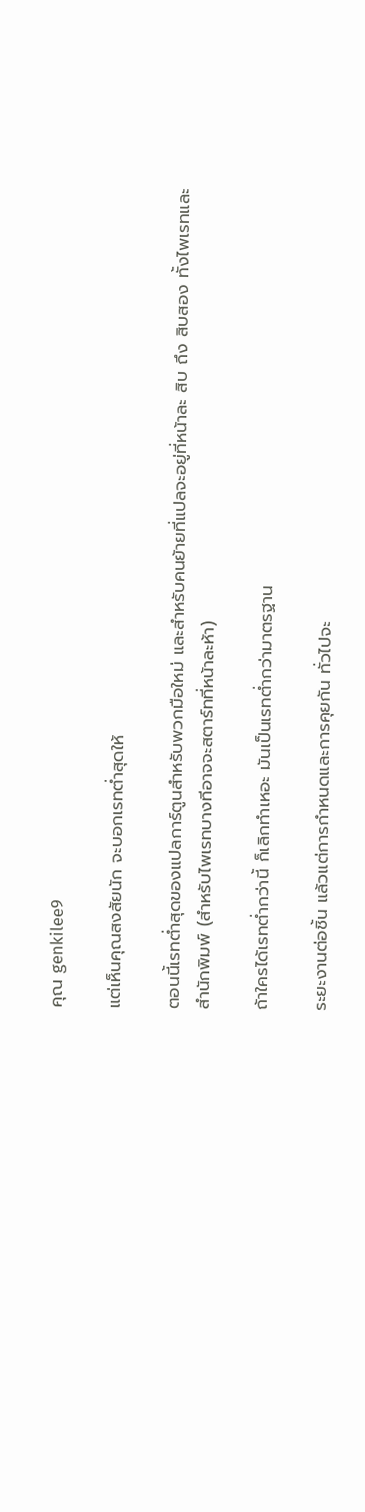คุณ genkilee9

แต่เห็นคุณสงสัยนัก จะบอกเรทต่ำสุดให้

ตอนนี้เรทต่ำสุดของแปลการ์ตูนสำหรับพวกมือใหม่ และสำหรับคนย้ายที่แปลจะอยู่ที่หน้าละ สิบ ถึง สิบสอง ทั้งไพเรทและสำนักพิมพ์ (สำหรับไพเรทบางทีอาจจะสตาร์ทที่หน้าละห้า)

ถ้าใครได้เรทต่ำกว่านี้ ก็เลิกทำเหอะ มันเป็นเรทต่ำกว่ามาตรฐาน

ระยะงานต่อชิ้น แล้วแต่การกำหนดและการคุยกัน ทั่วไปจะ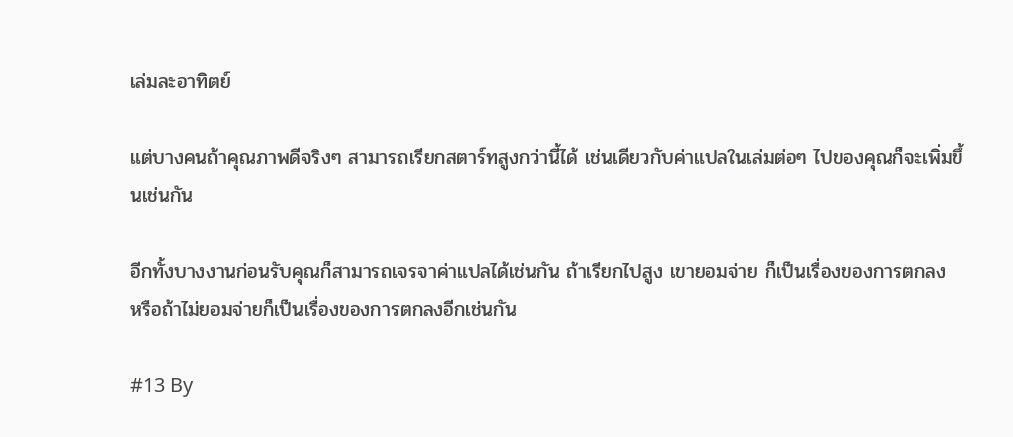เล่มละอาทิตย์

แต่บางคนถ้าคุณภาพดีจริงๆ สามารถเรียกสตาร์ทสูงกว่านี้ได้ เช่นเดียวกับค่าแปลในเล่มต่อๆ ไปของคุณก็จะเพิ่มขึ้นเช่นกัน

อีกทั้งบางงานก่อนรับคุณก็สามารถเจรจาค่าแปลได้เช่นกัน ถ้าเรียกไปสูง เขายอมจ่าย ก็เป็นเรื่องของการตกลง หรือถ้าไม่ยอมจ่ายก็เป็นเรื่องของการตกลงอีกเช่นกัน

#13 By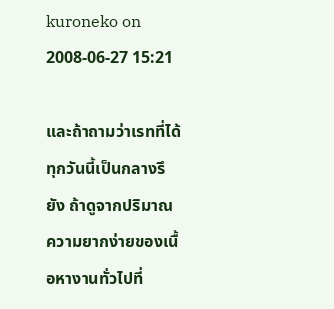kuroneko on 2008-06-27 15:21

และถ้าถามว่าเรทที่ได้ทุกวันนี้เป็นกลางรึยัง ถ้าดูจากปริมาณความยากง่ายของเนื้อหางานทั่วไปที่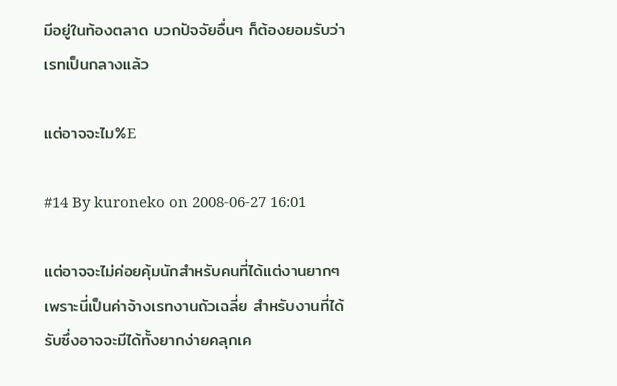มีอยู่ในท้องตลาด บวกปัจจัยอื่นๆ ก็ต้องยอมรับว่าเรทเป็นกลางแล้ว

แต่อาจจะไม%E

#14 By kuroneko on 2008-06-27 16:01

แต่อาจจะไม่ค่อยคุ้มนักสำหรับคนที่ได้แต่งานยากๆ เพราะนี่เป็นค่าจ้างเรทงานถัวเฉลี่ย สำหรับงานที่ได้รับซึ่งอาจจะมีได้ทั้งยากง่ายคลุกเค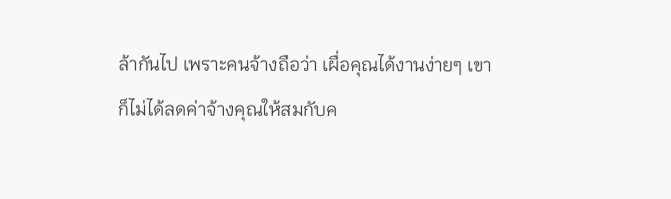ล้ากันไป เพราะคนจ้างถือว่า เผื่อคุณได้งานง่ายๆ เขาก็ไม่ได้ลดค่าจ้างคุณให้สมกับค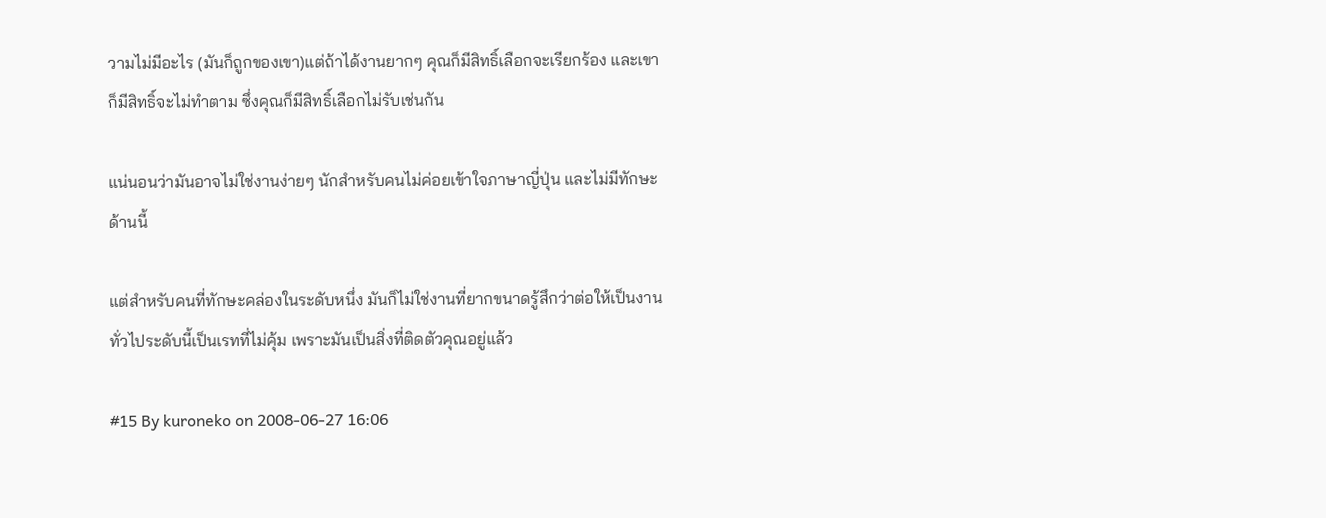วามไม่มีอะไร (มันก็ถูกของเขา)แต่ถ้าได้งานยากๆ คุณก็มีสิทธิ์เลือกจะเรียกร้อง และเขาก็มีสิทธิ์จะไม่ทำตาม ซึ่งคุณก็มีสิทธิ์เลือกไม่รับเช่นกัน

แน่นอนว่ามันอาจไม่ใช่งานง่ายๆ นักสำหรับคนไม่ค่อยเข้าใจภาษาญี่ปุ่น และไม่มีทักษะด้านนี้

แต่สำหรับคนที่ทักษะคล่องในระดับหนึ่ง มันก็ไม่ใช่งานที่ยากขนาดรู้สึกว่าต่อให้เป็นงานทั่วไประดับนี้เป็นเรทที่ไม่คุ้ม เพราะมันเป็นสิ่งที่ติดตัวคุณอยู่แล้ว

#15 By kuroneko on 2008-06-27 16:06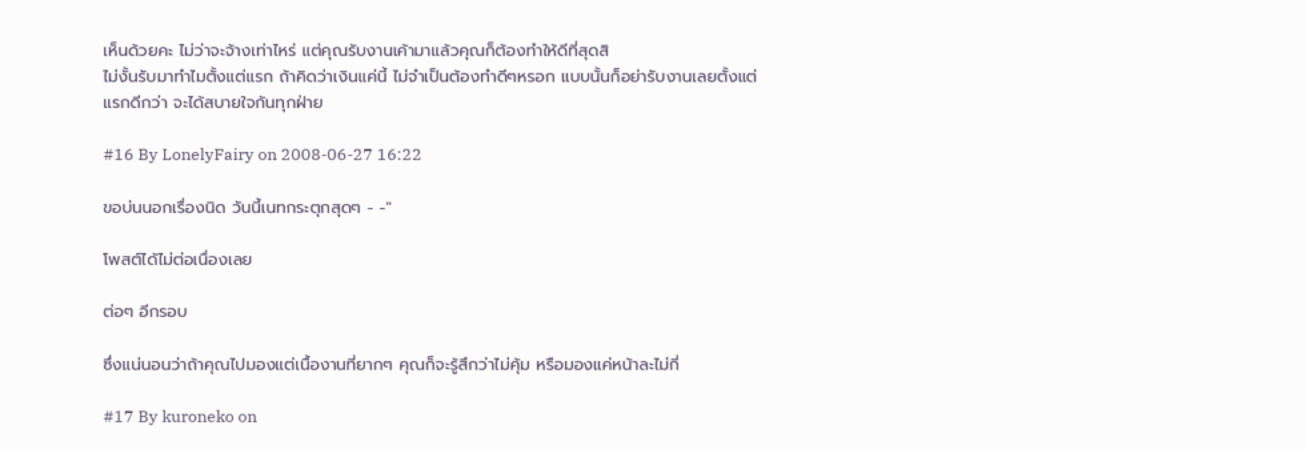เห็นด้วยคะ ไม่ว่าจะจ้างเท่าไหร่ แต่คุณรับงานเค้ามาแล้วคุณก็ต้องทำให้ดีที่สุดสิ
ไม่งั้นรับมาทำไมตั้งแต่แรก ถ้าคิดว่าเงินแค่นี้ ไม่จำเป็นต้องทำดีๆหรอก แบบนั้นก็อย่ารับงานเลยตั้งแต่แรกดีกว่า จะได้สบายใจกันทุกฝ่าย

#16 By LonelyFairy on 2008-06-27 16:22

ขอบ่นนอกเรื่องนิด วันนี้เนทกระตุกสุดๆ - -"

โพสต์ได้ไม่ต่อเนื่องเลย

ต่อๆ อีกรอบ

ซึ่งแน่นอนว่าถ้าคุณไปมองแต่เนื้องานที่ยากๆ คุณก็จะรู้สึกว่าไม่คุ้ม หรือมองแค่หน้าละไม่กี่

#17 By kuroneko on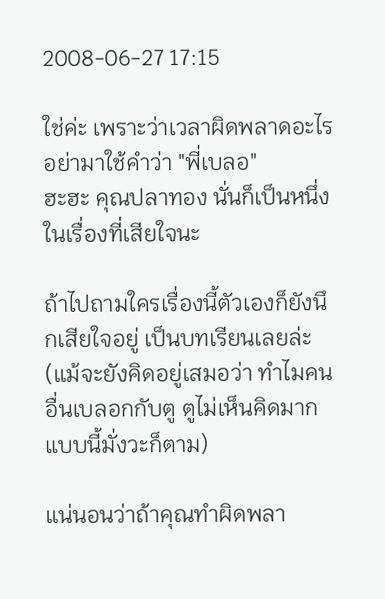2008-06-27 17:15

ใช่ค่ะ เพราะว่าเวลาผิดพลาดอะไร อย่ามาใช้คำว่า "พี่เบลอ"
ฮะฮะ คุณปลาทอง นั่นก็เป็นหนึ่งในเรื่องที่เสียใจนะ

ถ้าไปถามใครเรื่องนี้ตัวเองก็ยังนึกเสียใจอยู่ เป็นบทเรียนเลยล่ะ (แม้จะยังคิดอยู่เสมอว่า ทำไมคนอื่นเบลอกกับตู ตูไม่เห็นคิดมากแบบนี้มั่งวะก็ตาม)

แน่นอนว่าถ้าคุณทำผิดพลา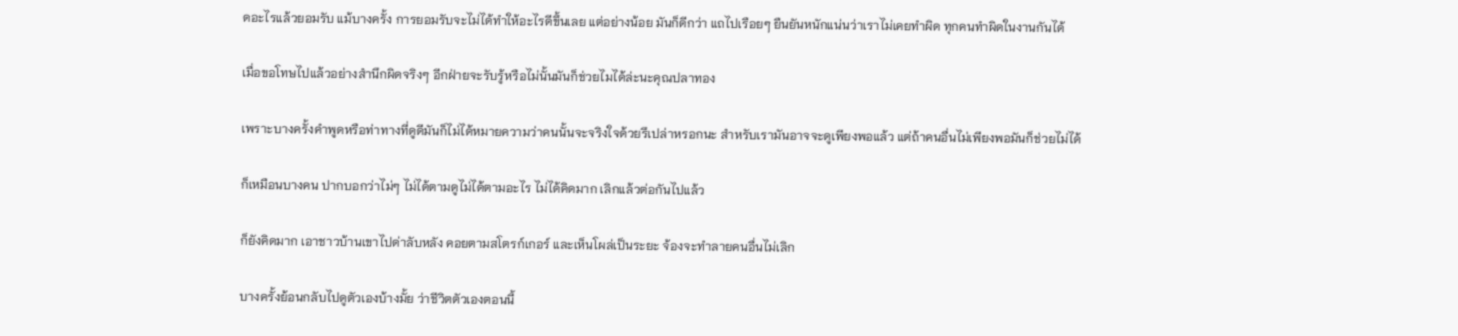ดอะไรแล้วยอมรับ แม้บางครั้ง การยอมรับจะไม่ได้ทำให้อะไรดีขึ้นเลย แต่อย่างน้อย มันก็ดีกว่า แถไปเรือยๆ ยืนยันหนักแน่นว่าเราไม่เคยทำผิด ทุกคนทำผิดในงานกันได้

เมื่อขอโทษไปแล้วอย่างสำนึกผิดจริงๆ อีกฝ่ายจะรับรู้หรือไม่นั้นมันก็ช่วยไมได้ล่ะนะคุณปลาทอง

เพราะบางครั้งคำพูดหรือท่าทางที่ดูดีมันก็ไม่ได้หมายความว่าคนนั้นจะจริงใจด้วยรึเปล่าหรอกนะ สำหรับเรามันอาจจะดูเพียงพอแล้ว แต่ถ้าคนอื่นไม่เพียงพอมันก็ช่วยไม่ได้

ก็เหมือนบางคน ปากบอกว่าไม่ๆ ไม่ได้ตามดูไม่ได้ตามอะไร ไม่ได้คิดมาก เลิกแล้วต่อกันไปแล้ว

ก็ยังคิดมาก เอาชาวบ้านเขาไปด่าลับหลัง คอยตามสโตรก์เกอร์ และเห็นโผล่เป็นระยะ จ้องจะทำลายคนอื่นไม่เลิก

บางครั้งย้อนกลับไปดูตัวเองบ้างมั้ย ว่าชีวิตตัวเองตอนนี้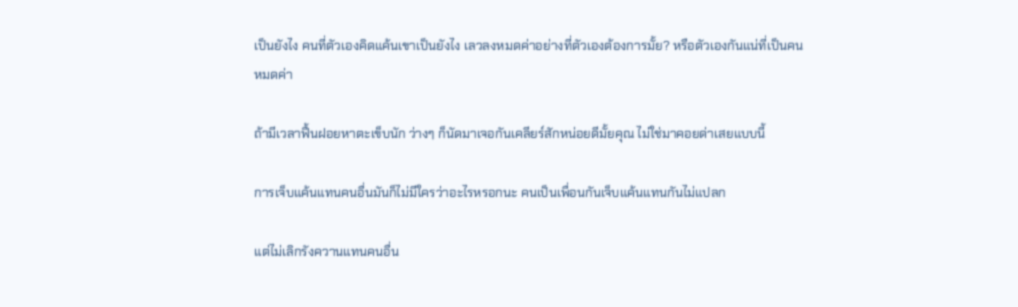เป็นยังไง คนที่ตัวเองคิดแค้นเขาเป็นยังไง เลวลงหมดค่าอย่างที่ตัวเองต้องการมั้ย? หรือตัวเองกันแน่ที่เป็นคนหมดค่า

ถ้ามีเวลาฟื้นฝอยหาตะเข็บนัก ว่างๆ ก็นัดมาเจอกันเคลียร์สักหน่อยดีมั้ยคุณ ไม่ใช่มาคอยด่าเสยแบบนี้

การเจ็บแค้นแทนคนอื่นมันก็ไม่มีใครว่าอะไรหรอกนะ คนเป็นเพื่อนกันเจ็บแค้นแทนกันไม่แปลก

แต่ไม่เลิกรังควานแทนคนอื่น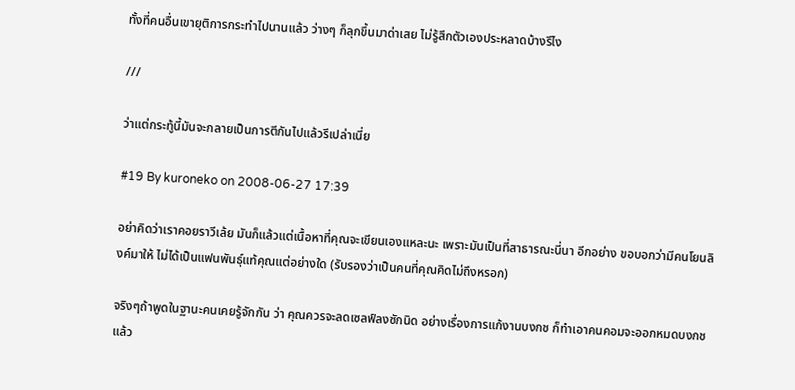ทั้งที่คนอื่นเขายุติการกระทำไปนานแล้ว ว่างๆ ก็ลุกขึ้นมาด่าเสย ไม่รู้สึกตัวเองประหลาดบ้างรึไง

///

ว่าแต่กระทู้นี้มันจะกลายเป็นการตีกันไปแล้วรึเปล่าเนี่ย

#19 By kuroneko on 2008-06-27 17:39

อย่าคิดว่าเราคอยราวีเล้ย มันก็แล้วแต่เนื้อหาที่คุณจะเขียนเองแหละนะ เพราะมันเป็นที่สาธารณะนี่นา อีกอย่าง ขอบอกว่ามีคนโยนลิงค์มาให้ ไม่ได้เป็นแฟนพันธุ์แท้คุณแต่อย่างใด (รับรองว่าเป็นคนที่คุณคิดไม่ถึงหรอก)

จริงๆถ้าพูดในฐานะคนเคยรู้จักกัน ว่า คุณควรจะลดเซลฟ์ลงซักนิด อย่างเรื่องการแก้งานบงกช ก็ทำเอาคนคอมจะออกหมดบงกชแล้ว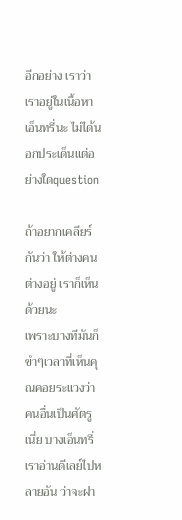อีกอย่าง เราว่าเราอยู่ในเนื้อหาเอ็นทรี่นะ ไม่ได้นอกประเด็นแต่อย่างใดquestion

ถ้าอยากเคลียร์กันว่า ให้ต่างคนต่างอยู่ เราก็เห็นด้วยนะ
เพราะบางทีมันก็ขำๆเวลาที่เห็นคุณคอยระแวงว่าคนอื่นเป็นศัตรูเนี่ย บางเอ็นทรี่เราอ่านดีเลย์ไปหลายอัน ว่าจะฝา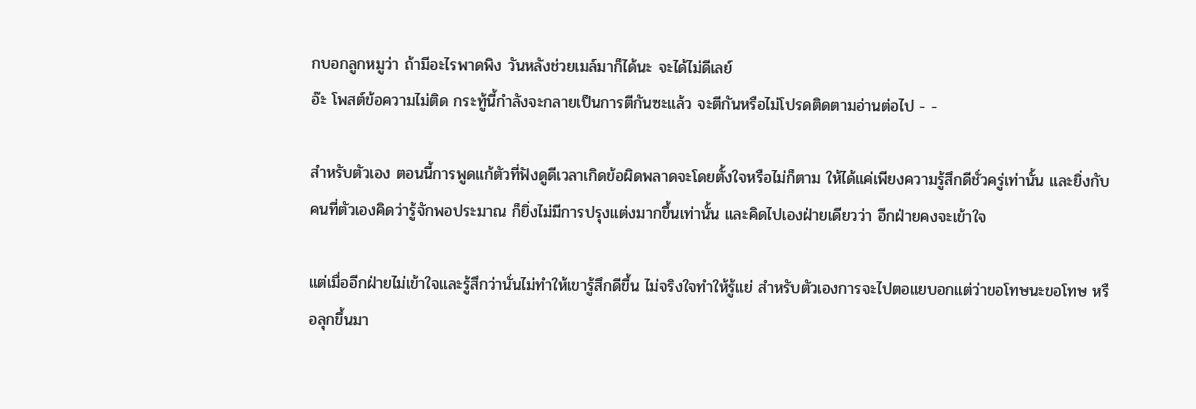กบอกลูกหมูว่า ถ้ามีอะไรพาดพิง วันหลังช่วยเมล์มาก็ได้นะ จะได้ไม่ดีเลย์
อ๊ะ โพสต์ข้อความไม่ติด กระทู้นี้กำลังจะกลายเป็นการตีกันซะแล้ว จะตีกันหรือไม่โปรดติดตามอ่านต่อไป - -

สำหรับตัวเอง ตอนนี้การพูดแก้ตัวที่ฟังดูดีเวลาเกิดข้อผิดพลาดจะโดยตั้งใจหรือไม่ก็ตาม ให้ได้แค่เพียงความรู้สึกดีชั่วครู่เท่านั้น และยิ่งกับคนที่ตัวเองคิดว่ารู้จักพอประมาณ ก็ยิ่งไม่มีการปรุงแต่งมากขึ้นเท่านั้น และคิดไปเองฝ่ายเดียวว่า อีกฝ่ายคงจะเข้าใจ

แต่เมื่ออีกฝ่ายไม่เข้าใจและรู้สึกว่านั่นไม่ทำให้เขารู้สึกดีขึ้น ไม่จริงใจทำให้รู้แย่ สำหรับตัวเองการจะไปตอแยบอกแต่ว่าขอโทษนะขอโทษ หรือลุกขึ้นมา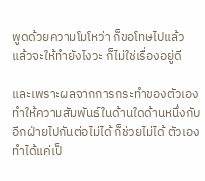พูดด้วยความโมโหว่า ก็ขอโทษไปแล้ว แล้วจะให้ทำยังไงวะ ก็ไม่ใช่เรื่องอยู่ดี

และเพราะผลจากการกระทำของตัวเอง ทำให้ความสัมพันธ์ในด้านใดด้านหนึ่งกับอีกฝ่ายไปกันต่อไม่ได้ ก็ช่วยไม่ได้ ตัวเองทำได้แค่เป็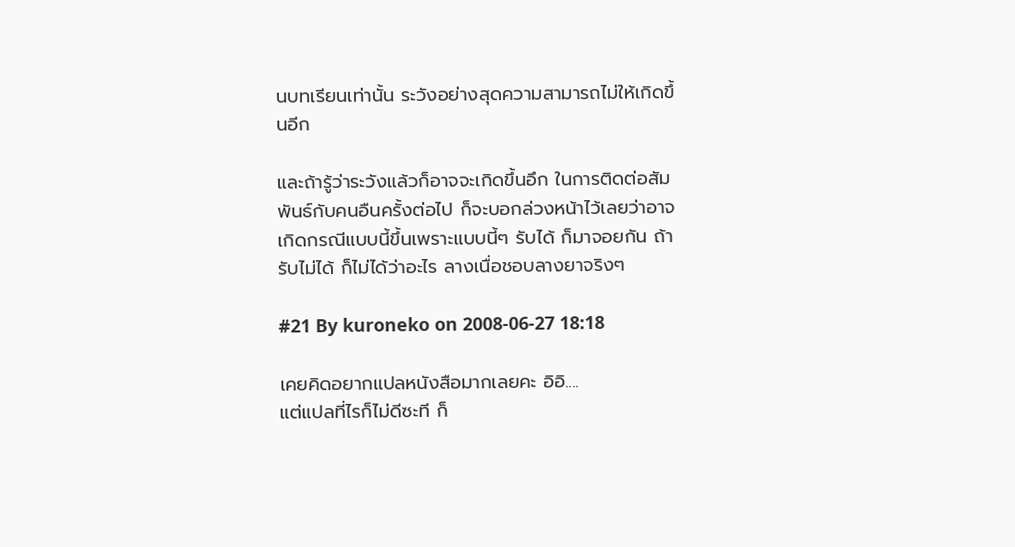นบทเรียนเท่านั้น ระวังอย่างสุดความสามารถไม่ให้เกิดขึ้นอีก

และถ้ารู้ว่าระวังแล้วก็อาจจะเกิดขึ้นอึก ในการติดต่อสัมพันธ์กับคนอืนครั้งต่อไป ก็จะบอกล่วงหน้าไว้เลยว่าอาจเกิดกรณีแบบนี้ขึ้นเพราะแบบนี้ๆ รับได้ ก็มาจอยกัน ถ้ารับไม่ได้ ก็ไม่ได้ว่าอะไร ลางเนื่อชอบลางยาจริงๆ

#21 By kuroneko on 2008-06-27 18:18

เคยคิดอยากแปลหนังสือมากเลยคะ อิอิ....
แต่แปลที่ไรก็ไม่ดีซะที ก็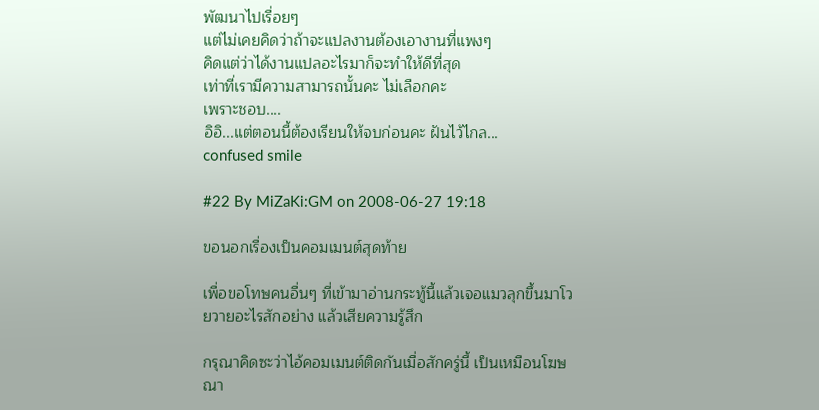พัฒนาไปเรื่อยๆ
แต่ไม่เคยคิดว่าถ้าจะแปลงานต้องเอางานที่แพงๆ
คิดแต่ว่าได้งานแปลอะไรมาก็จะทำให้ดีที่สุด
เท่าที่เรามีความสามารถนั้นคะ ไม่เลือกคะ
เพราะชอบ....
อิอิ...แต่ตอนนี้ต้องเรียนให้จบก่อนคะ ฝันไว้ไกล...
confused smile

#22 By MiZaKi:GM on 2008-06-27 19:18

ขอนอกเรื่องเป็นคอมเมนต์สุดท้าย

เพื่อขอโทษคนอื่นๆ ที่เข้ามาอ่านกระทู้นี้แล้วเจอแมวลุกขึ้นมาโวยวายอะไรสักอย่าง แล้วเสียความรู้สึก

กรุณาคิดซะว่าไอ้คอมเมนต์ติดกันเมื่อสักครู่นี้ เป็นเหมือนโฆษณา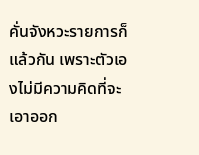คั่นจังหวะรายการก็แล้วกัน เพราะตัวเองไม่มีความคิดที่จะเอาออก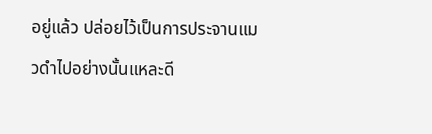อยู่แล้ว ปล่อยไว้เป็นการประจานแมวดำไปอย่างนั้นแหละดี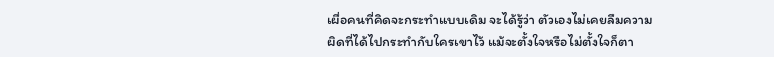เผื่อคนที่คิดจะกระทำแบบเดิม จะได้รู้ว่า ตัวเองไม่เคยลืมความผิดที่ได้ไปกระทำกับใครเขาไว้ แม้จะตั้งใจหรือไม่ตั้งใจก็ตา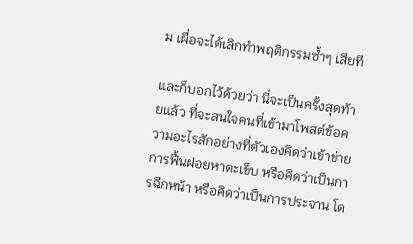ม เผื่อจะได้เลิกทำพฤติกรรมซ้ำๆ เสียที

และก็บอกไว้ด้วยว่า นี่จะเป็นครั้งสุดท้ายแล้ว ที่จะสนใจคนที่เข้ามาโพสต์ข้อความอะไรสักอย่างที่ตัวเองคิดว่าเข้าข่ายการฟื้นฝอยหาตะเข็บ หรือคิดว่าเป็นการฉีกหน้า หรือคิดว่าเป็นการประจาน โด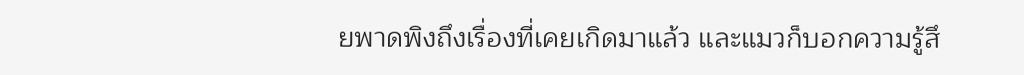ยพาดพิงถึงเรื่องที่เคยเกิดมาแล้ว และแมวก็บอกความรู้สึ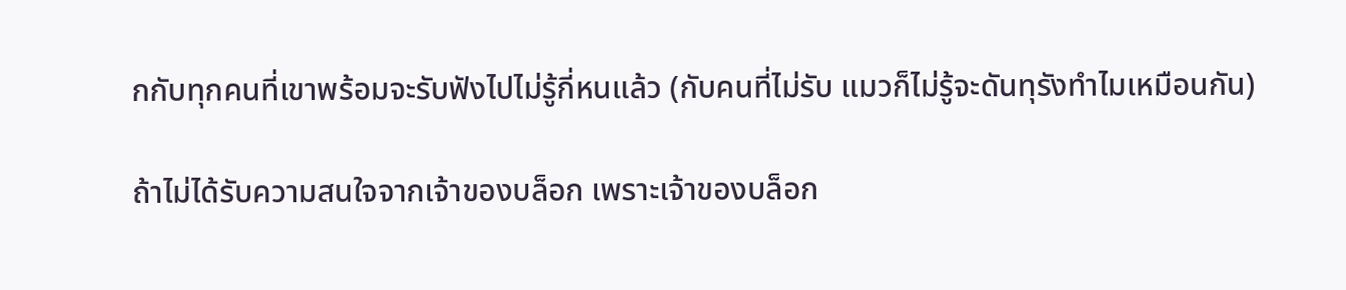กกับทุกคนที่เขาพร้อมจะรับฟังไปไม่รู้กี่หนแล้ว (กับคนที่ไม่รับ แมวก็ไม่รู้จะดันทุรังทำไมเหมือนกัน)

ถ้าไม่ได้รับความสนใจจากเจ้าของบล็อก เพราะเจ้าของบล็อก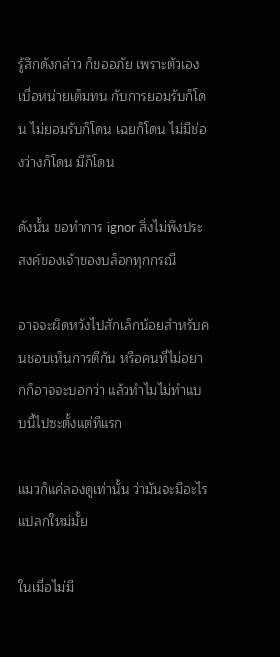รู้สึกดังกล่าว ก็ขออภัย เพราะตัวเองเบื่อหน่ายเต็มทน กับการยอมรับก็โดน ไม่ยอมรับก็โดน เฉยก็โดน ไม่มีช่องว่างก็โดน มีก็โดน

ดังนั้น ขอทำการ ignor สิ่งไม่พึงประสงค์ของเจ้าของบล็อกทุกกรณี

อาจจะผิดหวังไปสักเล็กน้อยสำหรับคนชอบเห็นการตีกัน หรือคนที่ไม่อยากก็อาจจะบอกว่า แล้วทำไมไม่ทำแบบนี้ไปซะตั้งแต่ทีแรก

แมวก็แค่ลองดูเท่านั้น ว่ามันจะมีอะไรแปลกใหม่มั้ย

ในเมื่อไม่มี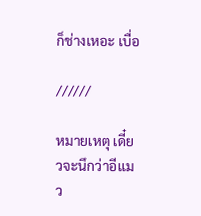ก็ช่างเหอะ เบื่อ

//////

หมายเหตุ เดี๋ยวจะนึกว่าอีแมว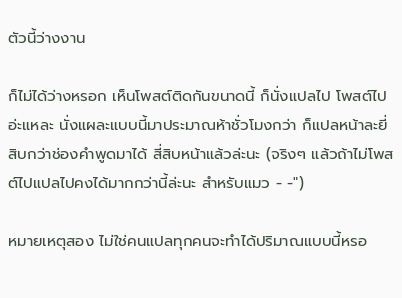ตัวนี้ว่างงาน

ก็ไม่ได้ว่างหรอก เห็นโพสต์ติดกันขนาดนี้ ก็นั่งแปลไป โพสต์ไปอ่ะแหละ นั่งแผละแบบนี้มาประมาณห้าชั่วโมงกว่า ก็แปลหน้าละยี่สิบกว่าช่องคำพูดมาได้ สี่สิบหน้าแล้วล่ะนะ (จริงๆ แล้วถ้าไม่โพสต์ไปแปลไปคงได้มากกว่านี้ล่ะนะ สำหรับแมว - -")

หมายเหตุสอง ไม่ใช่คนแปลทุกคนจะทำได้ปริมาณแบบนี้หรอ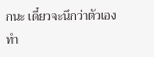กนะ เดี๋ยวจะนึกว่าตัวเองทำ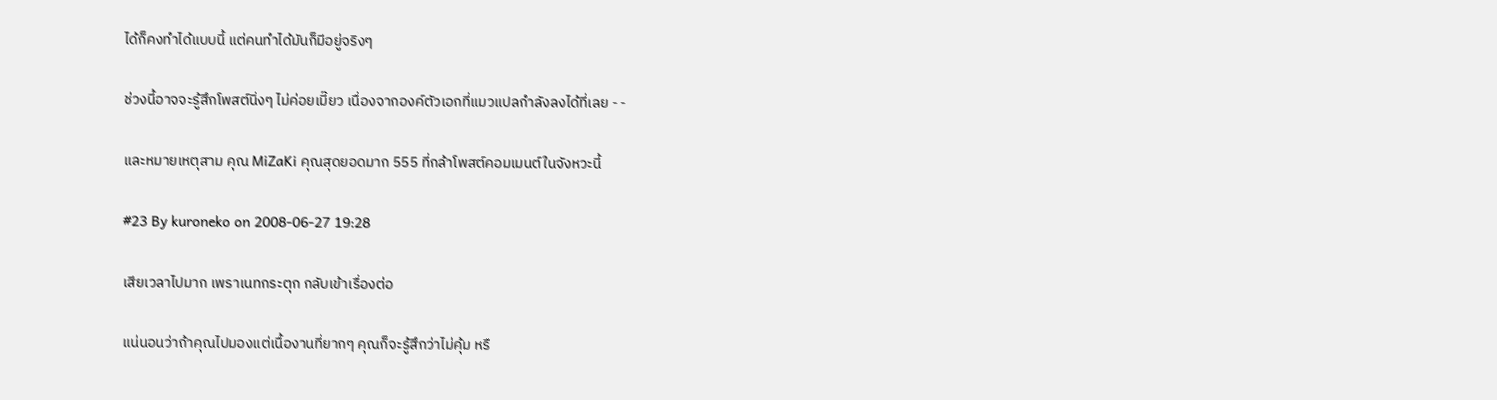ได้ก็คงทำได้แบบนี้ แต่คนทำได้มันก็มีอยู่จริงๆ

ช่วงนี้อาจจะรู้สึกโพสต์นิ่งๆ ไม่ค่อยเมี๊ยว เนื่องจากองค์ตัวเอกที่แมวแปลกำลังลงได้ที่เลย - -

และหมายเหตุสาม คุณ MiZaKi คุณสุดยอดมาก 555 ที่กล้าโพสต์คอมเมนต์ในจังหวะนี้

#23 By kuroneko on 2008-06-27 19:28

เสียเวลาไปมาก เพราเนทกระตุก กลับเข้าเรื่องต่อ

แน่นอนว่าถ้าคุณไปมองแต่เนื้องานที่ยากๆ คุณก็จะรู้สึกว่าไม่คุ้ม หรื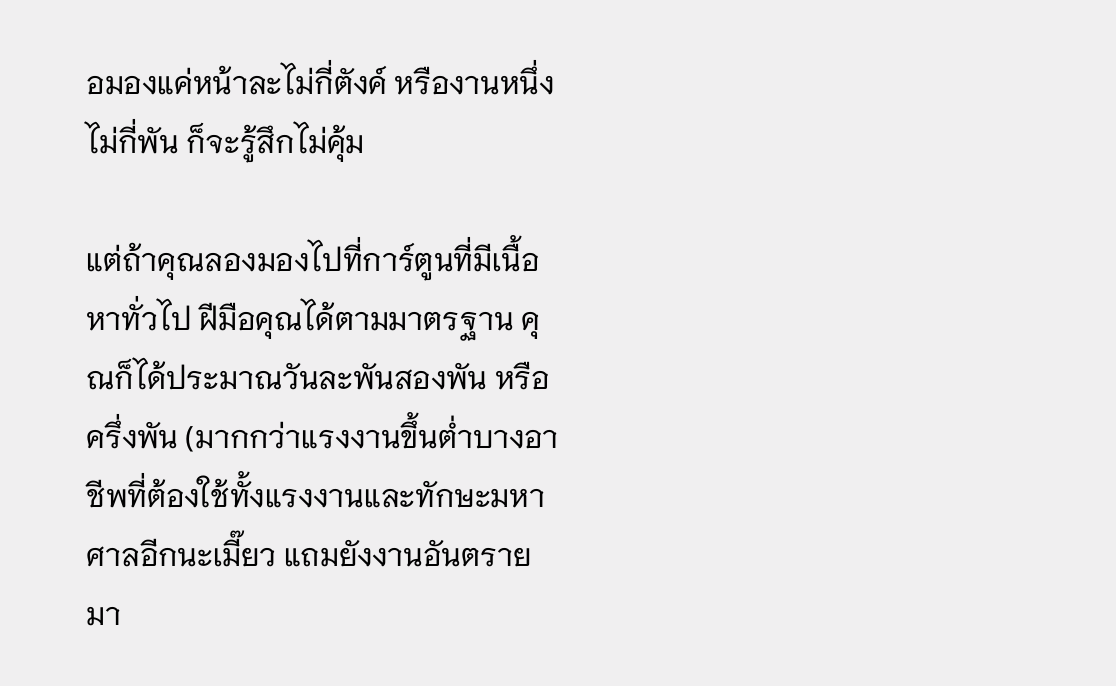อมองแค่หน้าละไม่กี่ตังค์ หรืองานหนึ่งไม่กี่พัน ก็จะรู้สึกไม่คุ้ม

แต่ถ้าคุณลองมองไปที่การ์ตูนที่มีเนื้อหาทั่วไป ฝีมือคุณได้ตามมาตรฐาน คุณก็ได้ประมาณวันละพันสองพัน หรือครึ่งพัน (มากกว่าแรงงานขึ้นต่ำบางอาชีพที่ต้องใช้ทั้งแรงงานและทักษะมหาศาลอีกนะเมี๊ยว แถมยังงานอันตรายมา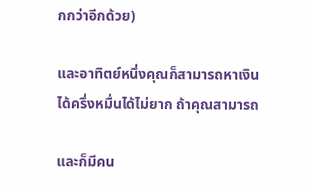กกว่าอีกด้วย)

และอาทิตย์หนึ่งคุณก็สามารถหาเงินได้ครึ่งหมื่นได้ไม่ยาก ถ้าคุณสามารถ

และก็มีคน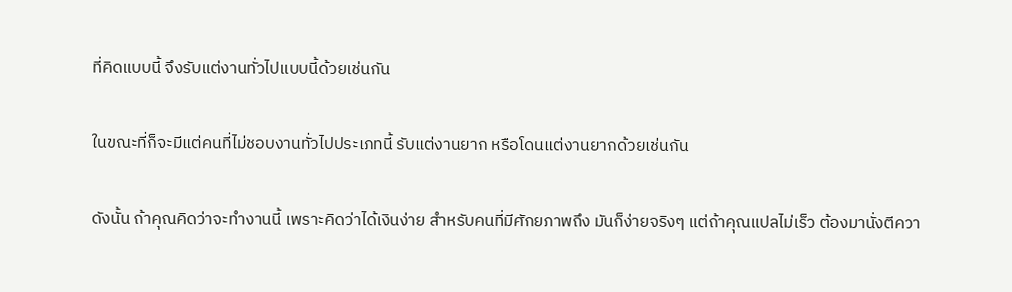ที่คิดแบบนี้ จึงรับแต่งานทั่วไปแบบนี้ด้วยเช่นกัน

ในขณะที่ก็จะมีแต่คนที่ไม่ชอบงานทั่วไปประเภทนี้ รับแต่งานยาก หรือโดนแต่งานยากด้วยเช่นกัน

ดังนั้น ถ้าคุณคิดว่าจะทำงานนี้ เพราะคิดว่าได้เงินง่าย สำหรับคนที่มีศักยภาพถึง มันก็ง่ายจริงๆ แต่ถ้าคุณแปลไม่เร็ว ต้องมานั่งตีควา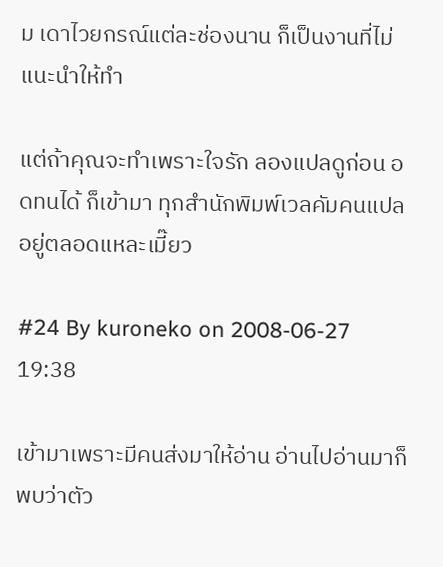ม เดาไวยกรณ์แต่ละช่องนาน ก็เป็นงานที่ไม่แนะนำให้ทำ

แต่ถ้าคุณจะทำเพราะใจรัก ลองแปลดูก่อน อดทนได้ ก็เข้ามา ทุกสำนักพิมพ์เวลคัมคนแปลอยู่ตลอดแหละเมี๊ยว

#24 By kuroneko on 2008-06-27 19:38

เข้ามาเพราะมีคนส่งมาให้อ่าน อ่านไปอ่านมาก็พบว่าตัว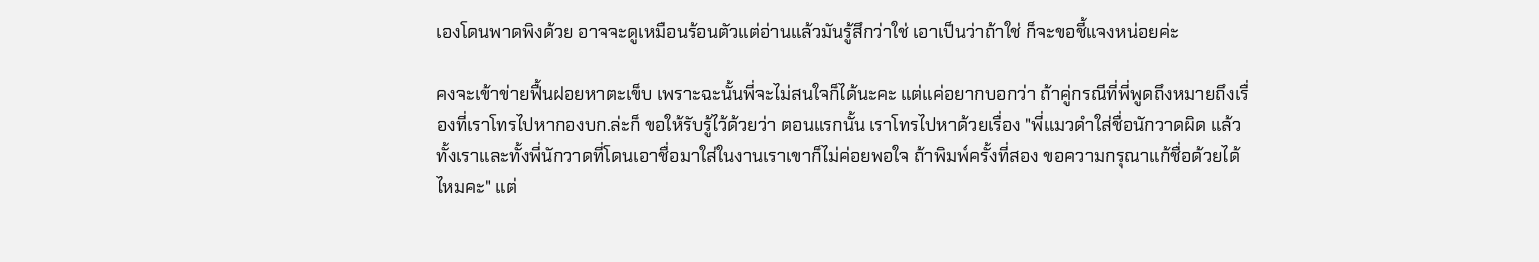เองโดนพาดพิงด้วย อาจจะดูเหมือนร้อนตัวแต่อ่านแล้วมันรู้สึกว่าใช่ เอาเป็นว่าถ้าใช่ ก็จะขอชี้แจงหน่อยค่ะ

คงจะเข้าข่ายฟื้นฝอยหาตะเข็บ เพราะฉะนั้นพี่จะไม่สนใจก็ได้นะคะ แต่แค่อยากบอกว่า ถ้าคู่กรณีที่พี่พูดถึงหมายถึงเรื่องที่เราโทรไปหากองบก.ล่ะก็ ขอให้รับรู้ไว้ด้วยว่า ตอนแรกนั้น เราโทรไปหาด้วยเรื่อง "พี่แมวดำใส่ชื่อนักวาดผิด แล้วทั้งเราและทั้งพี่นักวาดที่โดนเอาชื่อมาใส่ในงานเราเขาก็ไม่ค่อยพอใจ ถ้าพิมพ์ครั้งที่สอง ขอความกรุณาแก้ชื่อด้วยได้ไหมคะ" แต่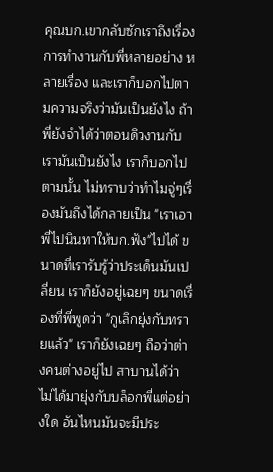คุณบก.เขากลับซักเราถึงเรื่องการทำงานกับพี่หลายอย่าง หลายเรื่อง และเราก็บอกไปตามความจริงว่ามันเป็นยังไง ถ้าพี่ยังจำได้ว่าตอนดิวงานกับเรามันเป็นยังไง เราก็บอกไปตามนั้น ไม่ทราบว่าทำไมจู่ๆเรื่องมันถึงได้กลายเป็น "เราเอาพี่ไปนินทาให้บก.ฟัง"ไปได้ ขนาดที่เรารับรู้ว่าประเด็นมันเปลี่ยน เราก็ยังอยู่เฉยๆ ขนาดเรื่องที่พี่พูดว่า "กูเลิกยุ่งกับทรายแล้ว" เราก็ยังเฉยๆ ถือว่าต่างคนต่างอยู่ไป สาบานได้ว่าไม่ได้มายุ่งกับบล็อกพี่แต่อย่างใด อันไหนมันจะมีประ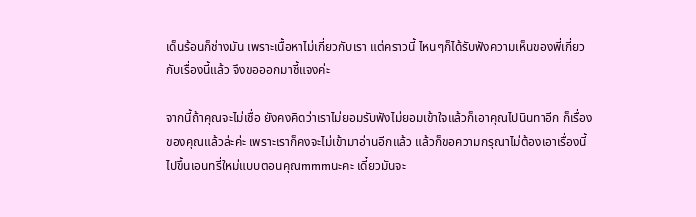เด็นร้อนก็ช่างมัน เพราะเนื้อหาไม่เกี่ยวกับเรา แต่คราวนี้ ไหนๆก็ได้รับฟังความเห็นของพี่เกี่ยวกับเรื่องนี้แล้ว จึงขอออกมาชี้แจงค่ะ

จากนี้ถ้าคุณจะไม่เชื่อ ยังคงคิดว่าเราไม่ยอมรับฟังไม่ยอมเข้าใจแล้วก็เอาคุณไปนินทาอีก ก็เรื่องของคุณแล้วล่ะค่ะ เพราะเราก็คงจะไม่เข้ามาอ่านอีกแล้ว แล้วก็ขอความกรุณาไม่ต้องเอาเรื่องนี้ไปขึ้นเอนทรี่ใหม่แบบตอนคุณmmmนะคะ เดี๋ยวมันจะ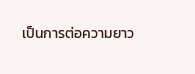เป็นการต่อความยาว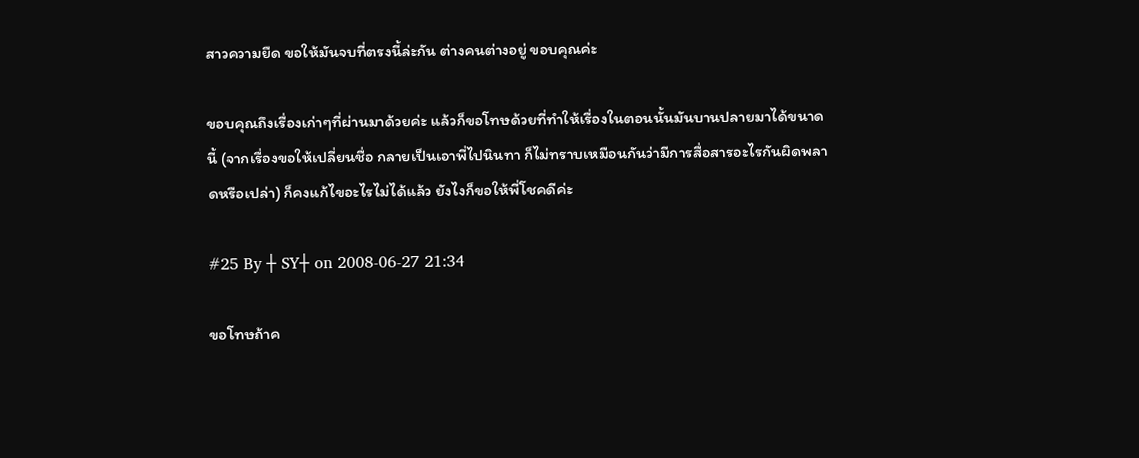สาวความยืด ขอให้มันจบที่ตรงนี้ล่ะกัน ต่างคนต่างอยู่ ขอบคุณค่ะ

ขอบคุณถึงเรื่องเก่าๆที่ผ่านมาด้วยค่ะ แล้วก็ขอโทษด้วยที่ทำให้เรื่องในตอนนั้นมันบานปลายมาได้ขนาดนี้ (จากเรื่องขอให้เปลี่ยนชื่อ กลายเป็นเอาพี่ไปนินทา ก็ไม่ทราบเหมือนกันว่ามีการสื่อสารอะไรกันผิดพลาดหรือเปล่า) ก็คงแก้ไขอะไรไม่ได้แล้ว ยังไงก็ขอให้พี่โชคดีค่ะ

#25 By ┼ SY┼ on 2008-06-27 21:34

ขอโทษถ้าค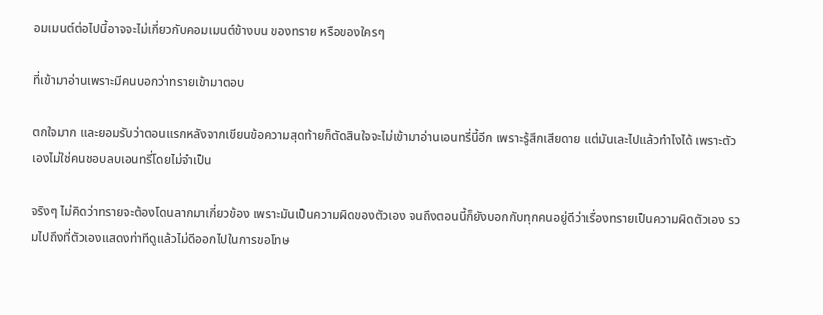อมเมนต์ต่อไปนี้อาจจะไม่เกี่ยวกับคอมเมนต์ข้างบน ของทราย หรือของใครๆ

ที่เข้ามาอ่านเพราะมีคนบอกว่าทรายเข้ามาตอบ

ตกใจมาก และยอมรับว่าตอนแรกหลังจากเขียนข้อความสุดท้ายก็ตัดสินใจจะไม่เข้ามาอ่านเอนทรี่นี้อีก เพราะรู้สึกเสียดาย แต่มันเละไปแล้วทำไงได้ เพราะตัวเองไม่ใช่คนชอบลบเอนทรี่โดยไม่จำเป็น

จริงๆ ไม่คิดว่าทรายจะต้องโดนลากมาเกี่ยวข้อง เพราะมันเป็นความผิดของตัวเอง จนถึงตอนนี้ก็ยังบอกกับทุกคนอยู่ดีว่าเรื่องทรายเป็นความผิดตัวเอง รวมไปถึงที่ตัวเองแสดงท่าทีดูแล้วไม่ดีออกไปในการขอโทษ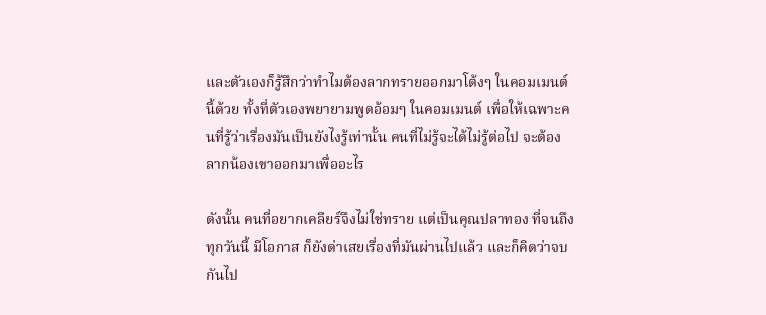และตัวเองก็รู้สึกว่าทำไมต้องลากทรายออกมาโต้งๆ ในคอมเมนต์นี้ด้วย ทั้งที่ตัวเองพยายามพูดอ้อมๆ ในคอมเมนต์ เพื่อให้เฉพาะคนที่รู้ว่าเรื่องมันเป็นยังไงรู้เท่านั้น คนที่ไม่รู้จะได้ไม่รู้ต่อไป จะต้องลากน้องเขาออกมาเพื่ออะไร

ดังนั้น คนที่อยากเคลียร์จึงไม่ใช่ทราย แต่เป็นคุณปลาทอง ที่จนถึงทุกวันนี้ มีโอกาส ก็ยังด่าเสยเรื่องที่มันผ่านไปแล้ว และก็คิดว่าจบกันไป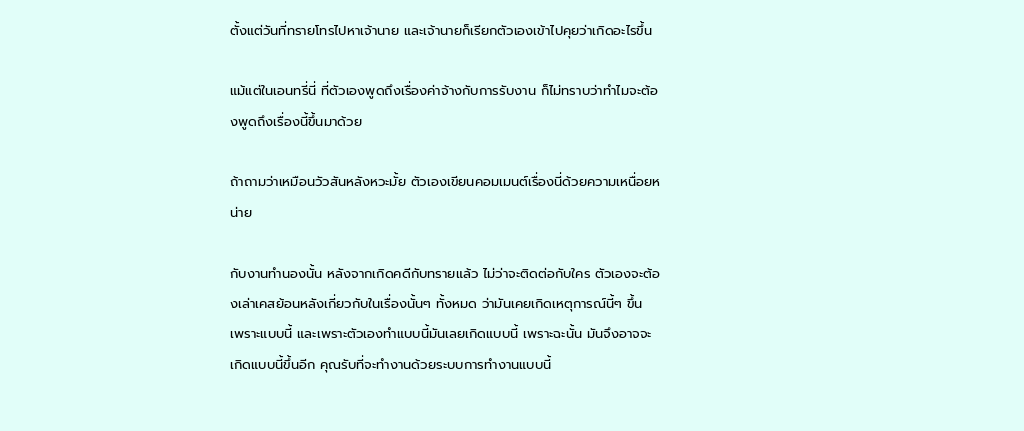ตั้งแต่วันที่ทรายโทรไปหาเจ้านาย และเจ้านายก็เรียกตัวเองเข้าไปคุยว่าเกิดอะไรขึ้น

แม้แต่ในเอนทรี่นี่ ที่ตัวเองพูดถึงเรื่องค่าจ้างกับการรับงาน ก็ไม่ทราบว่าทำไมจะต้องพูดถึงเรื่องนี้ขึ้นมาด้วย

ถ้าถามว่าเหมือนวัวสันหลังหวะมั้ย ตัวเองเขียนคอมเมนต์เรื่องนี่ด้วยความเหนื่อยหน่าย

กับงานทำนองนั้น หลังจากเกิดคดีกับทรายแล้ว ไม่ว่าจะติดต่อกับใคร ตัวเองจะต้องเล่าเคสย้อนหลังเกี่ยวกับในเรื่องนั้นๆ ทั้งหมด ว่ามันเคยเกิดเหตุการณ์นี้ๆ ขึ้น เพราะแบบนี้ และเพราะตัวเองทำแบบนี้มันเลยเกิดแบบนี้ เพราะฉะนั้น มันจึงอาจจะเกิดแบบนี้ขึ้นอีก คุณรับที่จะทำงานด้วยระบบการทำงานแบบนี้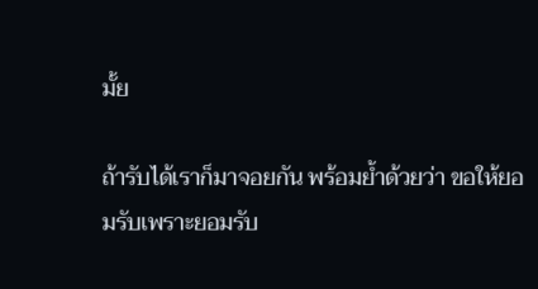มั้ย

ถ้ารับได้เราก็มาจอยกัน พร้อมย้ำด้วยว่า ขอให้ยอมรับเพราะยอมรับ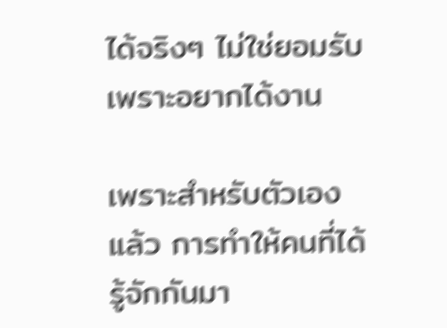ได้จริงๆ ไม่ใช่ยอมรับเพราะอยากได้งาน

เพราะสำหรับตัวเองแล้ว การทำให้คนที่ได้รู้จักกันมา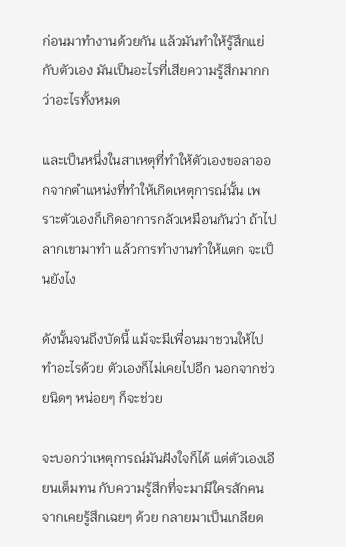ก่อนมาทำงานด้วยกัน แล้วมันทำให้รู้สึกแย่กับตัวเอง มันเป็นอะไรที่เสียความรู้สึกมากกว่าอะไรทั้งหมด

และเป็นหนึ่งในสาเหตุที่ทำให้ตัวเองขอลาออกจากตำแหน่งที่ทำให้เกิดเหตุการณ์นั้น เพราะตัวเองก็เกิดอาการกลัวเหมือนกันว่า ถ้าไปลากเขามาทำ แล้วการทำงานทำให้แตก จะเป็นยังไง

ดังนั้นจนถึงบัดนี้ แม้จะมีเพื่อนมาชวนให้ไปทำอะไรด้วย ตัวเองก็ไม่เคยไปอีก นอกจากช่วยนิดๆ หน่อยๆ ก็จะช่วย

จะบอกว่าเหตุการณ์มันฝังใจก็ได้ แต่ตัวเองเอียนเต็มทน กับความรู้สึกที่จะมามีใครสักคนจากเคยรู้สึกเฉยๆ ด้วย กลายมาเป็นเกลียด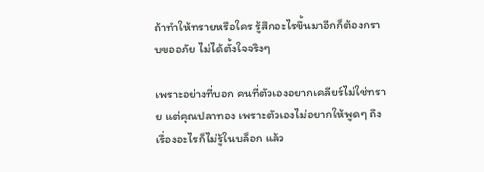ถ้าทำให้ทรายหรือใคร รู้สึกอะไรขึ้นมาอีกก็ต้องกราบขออภัย ไม่ได้ตั้งใจจริงๆ

เพราะอย่างที่บอก คนที่ตัวเองอยากเคลียร์ไม่ใช่ทราย แต่คุณปลาทอง เพราะตัวเองไม่อยากให้พูดๆ ถึงเรื่องอะไรก็ไม่รู้ในบล็อก แล้ว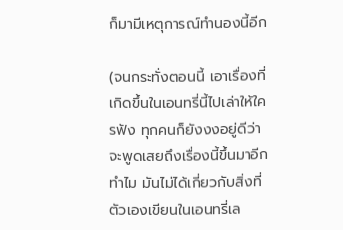ก็มามีเหตุการณ์ทำนองนี้อีก

(จนกระทั่งตอนนี้ เอาเรื่องที่เกิดขึ้นในเอนทรี่นี้ไปเล่าให้ใครฟัง ทุกคนก็ยังงงอยู่ดีว่า จะพูดเสยถึงเรื่องนี้ขึ้นมาอีกทำไม มันไม่ได้เกี่ยวกับสิ่งที่ตัวเองเขียนในเอนทรี่เล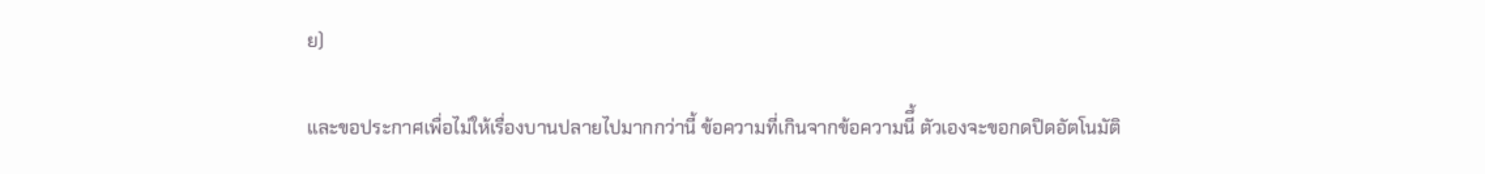ย)

และขอประกาศเพื่อไม่ให้เรื่องบานปลายไปมากกว่านี้ ข้อความที่เกินจากข้อความนีึ้ ตัวเองจะขอกดปิดอัตโนมัติ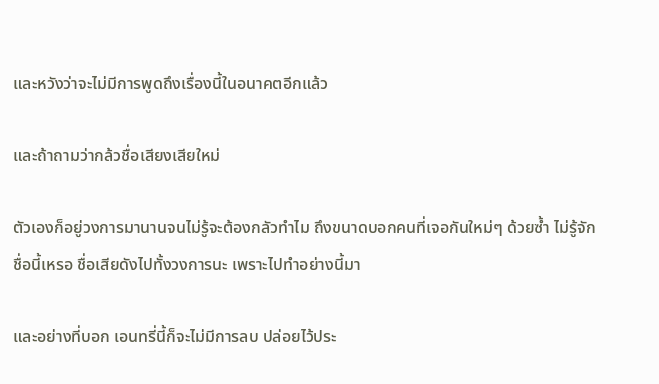และหวังว่าจะไม่มีการพูดถึงเรื่องนี้ในอนาคตอีกแล้ว

และถ้าถามว่ากล้วชื่อเสียงเสียใหม่

ตัวเองก็อยู่วงการมานานจนไม่รู้จะต้องกลัวทำไม ถึงขนาดบอกคนที่เจอกันใหม่ๆ ด้วยซ้ำ ไม่รู้จักชื่อนี้เหรอ ชื่อเสียดังไปทั้งวงการนะ เพราะไปทำอย่างนี้มา

และอย่างที่บอก เอนทรี่นี้ก็จะไม่มีการลบ ปล่อยไว้ประ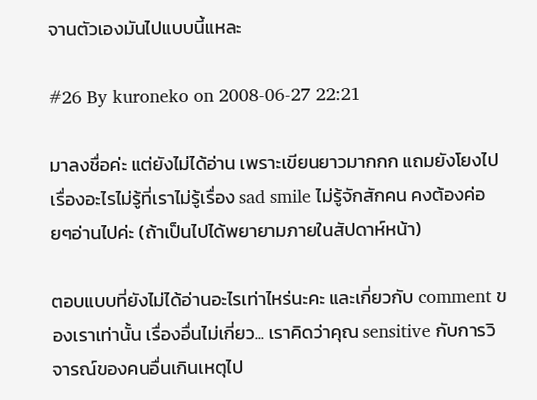จานตัวเองมันไปแบบนี้แหละ

#26 By kuroneko on 2008-06-27 22:21

มาลงชื่อค่ะ แต่ยังไม่ได้อ่าน เพราะเขียนยาวมากกก แถมยังโยงไปเรื่องอะไรไม่รู้ที่เราไม่รู้เรื่อง sad smile ไม่รู้จักสักคน คงต้องค่อยๆอ่านไปค่ะ (ถ้าเป็นไปได้พยายามภายในสัปดาห์หน้า)

ตอบแบบที่ยังไม่ได้อ่านอะไรเท่าไหร่นะคะ และเกี่ยวกับ comment ของเราเท่านั้น เรื่องอื่นไม่เกี่ยว... เราคิดว่าคุณ sensitive กับการวิจารณ์ของคนอื่นเกินเหตุไป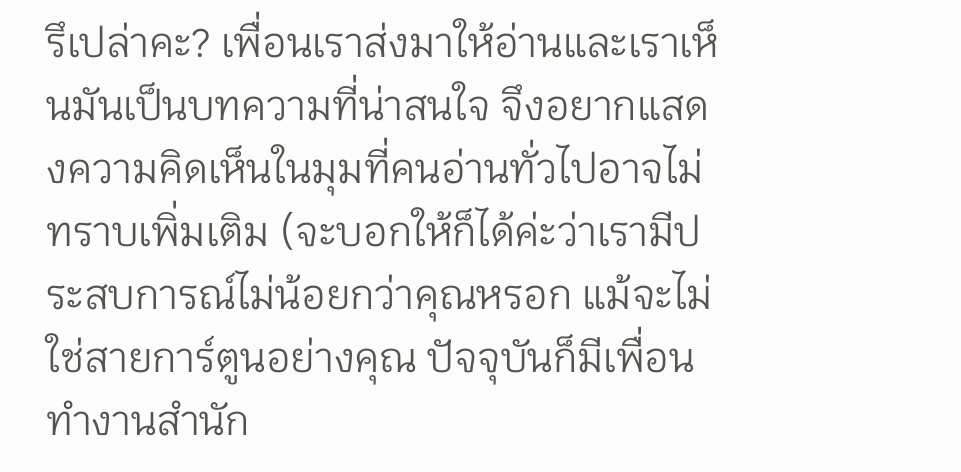รึเปล่าคะ? เพื่อนเราส่งมาให้อ่านและเราเห็นมันเป็นบทความที่น่าสนใจ จึงอยากแสดงความคิดเห็นในมุมที่คนอ่านทั่วไปอาจไม่ทราบเพิ่มเติม (จะบอกให้ก็ได้ค่ะว่าเรามีประสบการณ์ไม่น้อยกว่าคุณหรอก แม้จะไม่ใช่สายการ์ตูนอย่างคุณ ปัจจุบันก็มีเพื่อนทำงานสำนัก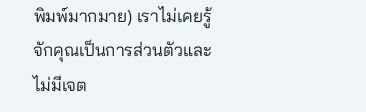พิมพ์มากมาย) เราไม่เคยรู้จักคุณเป็นการส่วนตัวและไม่มีเจต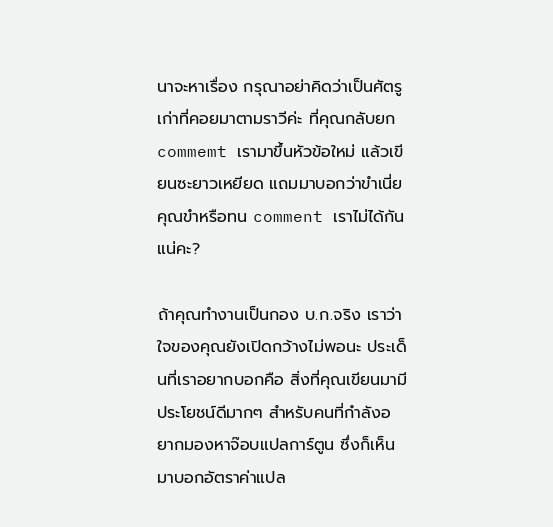นาจะหาเรื่อง กรุณาอย่าคิดว่าเป็นศัตรูเก่าที่คอยมาตามราวีค่ะ ที่คุณกลับยก commemt เรามาขึ้นหัวข้อใหม่ แล้วเขียนซะยาวเหยียด แถมมาบอกว่าขำเนี่ย คุณขำหรือทน comment เราไม่ได้กันแน่คะ?

ถ้าคุณทำงานเป็นกอง บ.ก.จริง เราว่าใจของคุณยังเปิดกว้างไม่พอนะ ประเด็นที่เราอยากบอกคือ สิ่งที่คุณเขียนมามีประโยชน์ดีมากๆ สำหรับคนที่กำลังอยากมองหาจ๊อบแปลการ์ตูน ซึ่งก็เห็นมาบอกอัตราค่าแปล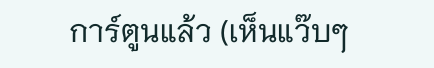การ์ตูนแล้ว (เห็นแว๊บๆ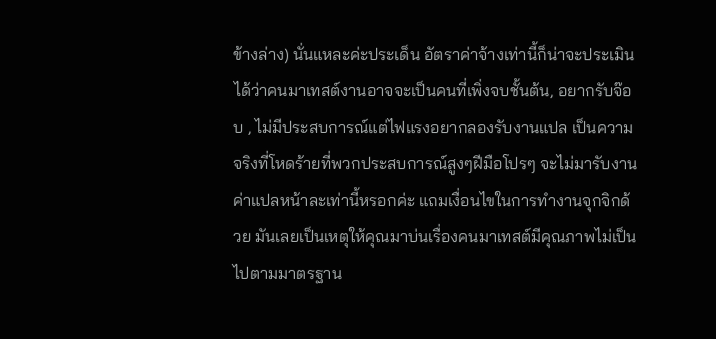ข้างล่าง) นั่นแหละค่ะประเด็น อัตราค่าจ้างเท่านี้ก็น่าจะประเมินได้ว่าคนมาเทสต์งานอาจจะเป็นคนที่เพิ่งจบชั้นต้น, อยากรับจ๊อบ , ไม่มีประสบการณ์แต่ไฟแรงอยากลองรับงานแปล เป็นความจริงที่โหดร้ายที่พวกประสบการณ์สูงๆฝีมือโปรๆ จะไม่มารับงานค่าแปลหน้าละเท่านี้หรอกค่ะ แถมเงื่อนไขในการทำงานจุกจิกด้วย มันเลยเป็นเหตุให้คุณมาบ่นเรื่องคนมาเทสต์มีคุณภาพไม่เป็นไปตามมาตรฐาน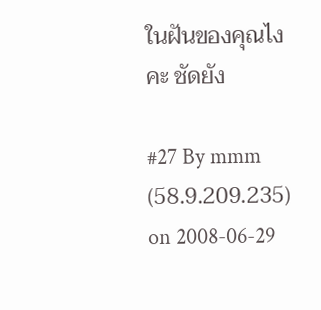ในฝันของคุณไงคะ ชัดยัง

#27 By mmm (58.9.209.235) on 2008-06-29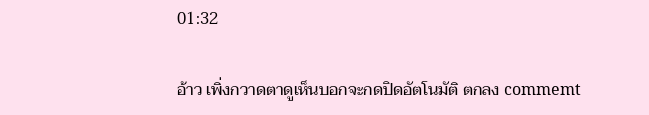01:32

อ้าว เพิ่งกวาดตาดูเห็นบอกจะกดปิดอัตโนมัติ ตกลง commemt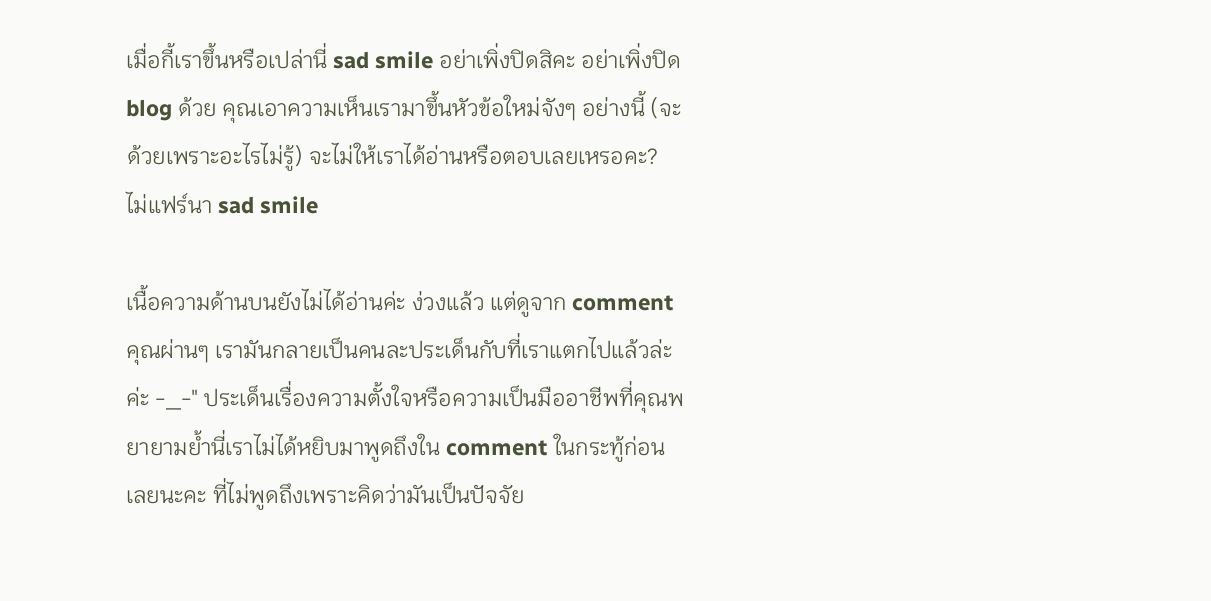เมื่อกี้เราขึ้นหรือเปล่านี่ sad smile อย่าเพิ่งปิดสิคะ อย่าเพิ่งปิด blog ด้วย คุณเอาความเห็นเรามาขึ้นหัวข้อใหม่จังๆ อย่างนี้ (จะด้วยเพราะอะไรไม่รู้) จะไม่ให้เราได้อ่านหรือตอบเลยเหรอคะ? ไม่แฟร์นา sad smile

เนื้อความด้านบนยังไม่ได้อ่านค่ะ ง่วงแล้ว แต่ดูจาก comment คุณผ่านๆ เรามันกลายเป็นคนละประเด็นกับที่เราแตกไปแล้วล่ะค่ะ -_-" ประเด็นเรื่องความตั้งใจหรือความเป็นมืออาชีพที่คุณพยายามย้ำนี่เราไม่ได้หยิบมาพูดถึงใน comment ในกระทู้ก่อนเลยนะคะ ที่ไม่พูดถึงเพราะคิดว่ามันเป็นปัจจัย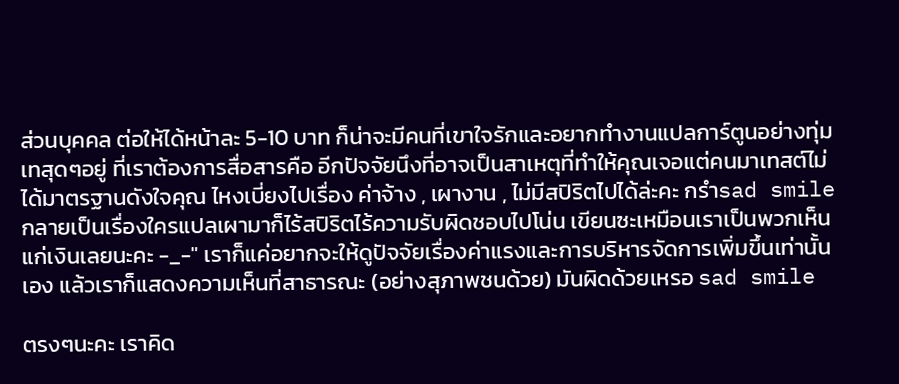ส่วนบุคคล ต่อให้ได้หน้าละ 5-10 บาท ก็น่าจะมีคนที่เขาใจรักและอยากทำงานแปลการ์ตูนอย่างทุ่มเทสุดๆอยู่ ที่เราต้องการสื่อสารคือ อีกปัจจัยนึงที่อาจเป็นสาเหตุที่ทำให้คุณเจอแต่คนมาเทสต์ไม่ได้มาตรฐานดังใจคุณ ไหงเบี่ยงไปเรื่อง ค่าจ้าง , เผางาน , ไม่มีสปิริตไปได้ล่ะคะ กรำsad smile กลายเป็นเรื่องใครแปลเผามาก็ไร้สปิริตไร้ความรับผิดชอบไปโน่น เขียนซะเหมือนเราเป็นพวกเห็นแก่เงินเลยนะคะ -_-" เราก็แค่อยากจะให้ดูปัจจัยเรื่องค่าแรงและการบริหารจัดการเพิ่มขึ้นเท่านั้นเอง แล้วเราก็แสดงความเห็นที่สาธารณะ (อย่างสุภาพชนด้วย) มันผิดด้วยเหรอ sad smile

ตรงๆนะคะ เราคิด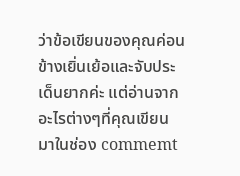ว่าข้อเขียนของคุณค่อนข้างเยิ่นเย้อและจับประเด็นยากค่ะ แต่อ่านจากอะไรต่างๆที่คุณเขียนมาในช่อง commemt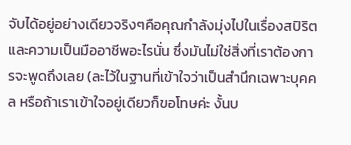จับได้อยู่อย่างเดียวจริงๆคือคุณกำลังมุ่งไปในเรื่องสปิริตและความเป็นมืออาชีพอะไรนั่น ซึ่งมันไม่ใช่สิ่งที่เราต้องการจะพูดถึงเลย (ละไว้ในฐานที่เข้าใจว่าเป็นสำนึกเฉพาะบุคคล หรือถ้าเราเข้าใจอยู่เดียวก็ขอโทษค่ะ งั้นบ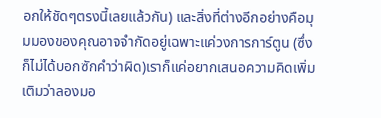อกให้ชัดๆตรงนี้เลยแล้วกัน) และสิ่งที่ต่างอีกอย่างคือมุมมองของคุณอาจจำกัดอยู่เฉพาะแค่วงการการ์ตูน (ซึ่งก็ไม่ได้บอกซักคำว่าผิด)เราก็แค่อยากเสนอความคิดเพิ่มเติมว่าลองมอ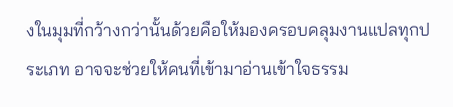งในมุมที่กว้างกว่านั้นด้วยคือให้มองครอบคลุมงานแปลทุกประเภท อาจจะช่วยให้คนที่เข้ามาอ่านเข้าใจธรรม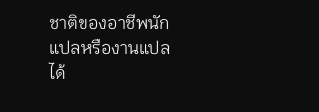ชาติของอาชีพนักแปลหรืองานแปลได้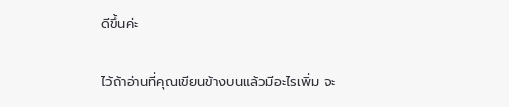ดีขึ้นค่ะ

ไว้ถ้าอ่านที่คุณเขียนข้างบนแล้วมีอะไรเพิ่ม จะ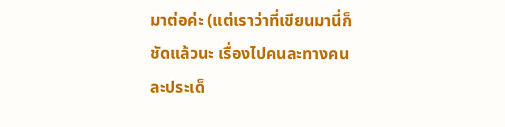มาต่อค่ะ (แต่เราว่าที่เขียนมานี่ก็ชัดแล้วนะ เรื่องไปคนละทางคนละประเด็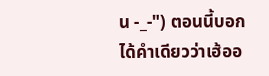น -_-") ตอนนี้บอกได้คำเดียวว่าเฮ้ออ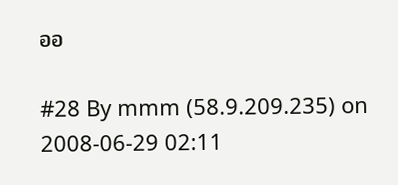ออ

#28 By mmm (58.9.209.235) on 2008-06-29 02:11